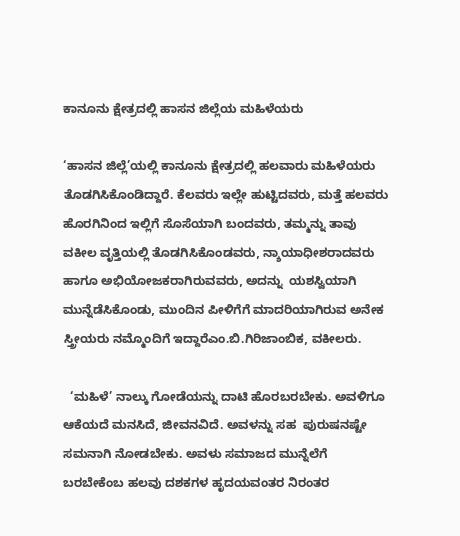ಕಾನೂನು ಕ್ಷೇತ್ರದಲ್ಲಿ ಹಾಸನ ಜಿಲ್ಲೆಯ ಮಹಿಳೆಯರು

‘ಹಾಸನ ಜಿಲ್ಲೆ’ಯಲ್ಲಿ ಕಾನೂನು ಕ್ಷೇತ್ರದಲ್ಲಿ ಹಲವಾರು ಮಹಿಳೆಯರು ತೊಡಗಿಸಿಕೊಂಡಿದ್ದಾರೆ. ಕೆಲವರು ಇಲ್ಲೇ ಹುಟ್ಟಿದವರು, ಮತ್ತೆ ಹಲವರು  ಹೊರಗಿನಿಂದ ಇಲ್ಲಿಗೆ ಸೊಸೆಯಾಗಿ ಬಂದವರು, ತಮ್ಮನ್ನು ತಾವು ವಕೀಲ ವೃತ್ತಿಯಲ್ಲಿ ತೊಡಗಿಸಿಕೊಂಡವರು, ನ್ಶಾಯಾಧೀಶರಾದವರು ಹಾಗೂ ಅಭಿಯೋಜಕರಾಗಿರುವವರು, ಅದನ್ನು  ಯಶಸ್ವಿಯಾಗಿ ಮುನ್ನೆಡೆಸಿಕೊಂಡು, ಮುಂದಿನ ಪೀಳಿಗೆಗೆ ಮಾದರಿಯಾಗಿರುವ ಅನೇಕ ಸ್ತ್ರೀಯರು ನಮ್ಮೊಂದಿಗೆ ಇದ್ದಾರೆಎಂ.ಬಿ.ಗಿರಿಜಾಂಬಿಕ, ವಕೀಲರು.

  ‘ಮಹಿಳೆ’ ನಾಲ್ಕು ಗೋಡೆಯನ್ನು ದಾಟಿ ಹೊರಬರಬೇಕು. ಅವಳಿಗೂ ಆಕೆಯದೆ ಮನಸಿದೆ, ಜೀವನವಿದೆ. ಅವಳನ್ನು ಸಹ  ಪುರುಷನಷ್ಟೇ ಸಮನಾಗಿ ನೋಡಬೇಕು. ಅವಳು ಸಮಾಜದ ಮುನ್ನೆಲೆಗೆ ಬರಬೇಕೆಂಬ ಹಲವು ದಶಕಗಳ ಹೃದಯವಂತರ ನಿರಂತರ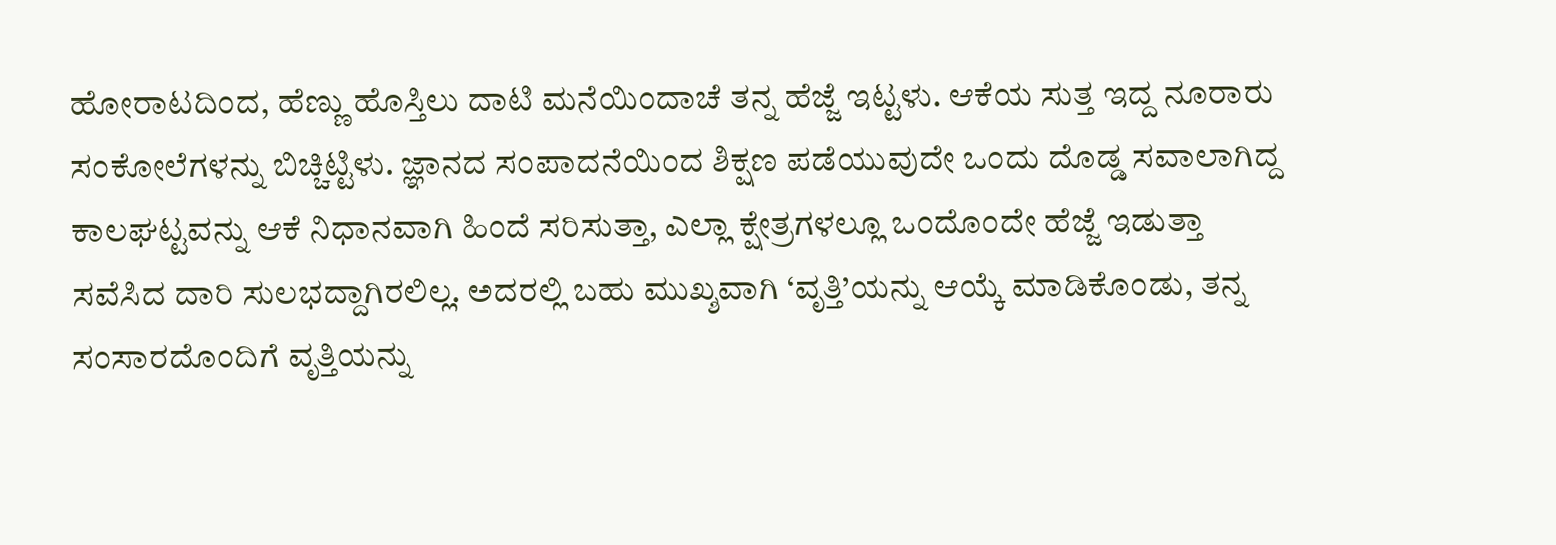ಹೋರಾಟದಿಂದ, ಹೆಣ್ಣು ಹೊಸ್ತಿಲು ದಾಟಿ ಮನೆಯಿಂದಾಚೆ ತನ್ನ ಹೆಜ್ಜೆ ಇಟ್ಟಳು. ಆಕೆಯ ಸುತ್ತ ಇದ್ದ ನೂರಾರು ಸಂಕೋಲೆಗಳನ್ನು ಬಿಚ್ಚಿಟ್ಟಿಳು. ಜ್ಞಾನದ ಸಂಪಾದನೆಯಿಂದ ಶಿಕ್ಷಣ ಪಡೆಯುವುದೇ ಒಂದು ದೊಡ್ಡ ಸವಾಲಾಗಿದ್ದ ಕಾಲಘಟ್ಟವನ್ನು ಆಕೆ ನಿಧಾನವಾಗಿ ಹಿಂದೆ ಸರಿಸುತ್ತಾ, ಎಲ್ಲಾ ಕ್ಷೇತ್ರಗಳಲ್ಲೂ ಒಂದೊಂದೇ ಹೆಜ್ಜೆ ಇಡುತ್ತಾ ಸವೆಸಿದ ದಾರಿ ಸುಲಭದ್ದಾಗಿರಲಿಲ್ಲ. ಅದರಲ್ಲಿ ಬಹು ಮುಖ್ಶವಾಗಿ ‘ವೃತ್ತಿ’ಯನ್ನು ಆಯ್ಕೆ ಮಾಡಿಕೊಂಡು, ತನ್ನ ಸಂಸಾರದೊಂದಿಗೆ ವೃತ್ತಿಯನ್ನು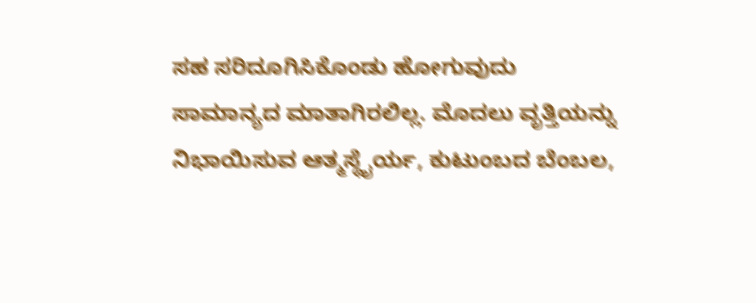ಸಹ ಸರಿದೂಗಿಸಿಕೊಂಡು ಹೋಗುವುದು ಸಾಮಾನ್ಯದ ಮಾತಾಗಿರಲಿಲ್ಲ. ಮೊದಲು ವೃತ್ತಿಯನ್ನು ನಿಭಾಯಿಸುವ ಆತ್ಮಸ್ಥೈರ್ಯ, ಕುಟುಂಬದ ಬೆಂಬಲ,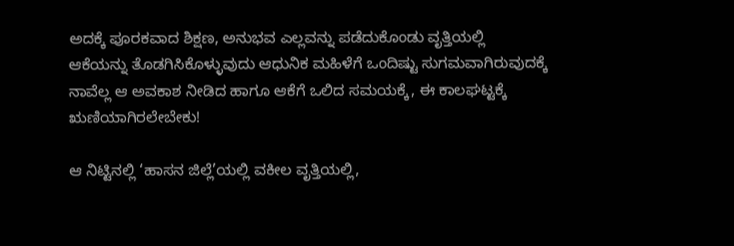ಅದಕ್ಕೆ ಪೂರಕವಾದ ಶಿಕ್ಷಣ, ಅನುಭವ ಎಲ್ಲವನ್ನು ಪಡೆದುಕೊಂಡು ವೃತ್ತಿಯಲ್ಲಿ ಆಕೆಯನ್ನು ತೊಡಗಿಸಿಕೊಳ್ಳುವುದು ಆಧುನಿಕ ಮಹಿಳೆಗೆ ಒಂದಿಷ್ಟು ಸುಗಮವಾಗಿರುವುದಕ್ಕೆ ನಾವೆಲ್ಲ ಆ ಅವಕಾಶ ನೀಡಿದ ಹಾಗೂ ಆಕೆಗೆ ಒಲಿದ ಸಮಯಕ್ಕೆ, ಈ ಕಾಲಘಟ್ಟಕ್ಕೆ ಋಣಿಯಾಗಿರಲೇಬೇಕು!

ಆ ನಿಟ್ಟಿನಲ್ಲಿ ‘ಹಾಸನ ಜಿಲ್ಲೆ’ಯಲ್ಲಿ ವಕೀಲ ವೃತ್ತಿಯಲ್ಲಿ,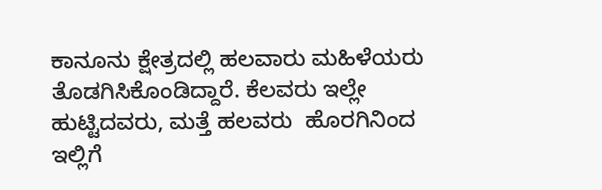ಕಾನೂನು ಕ್ಷೇತ್ರದಲ್ಲಿ ಹಲವಾರು ಮಹಿಳೆಯರು ತೊಡಗಿಸಿಕೊಂಡಿದ್ದಾರೆ. ಕೆಲವರು ಇಲ್ಲೇ ಹುಟ್ಟಿದವರು, ಮತ್ತೆ ಹಲವರು  ಹೊರಗಿನಿಂದ ಇಲ್ಲಿಗೆ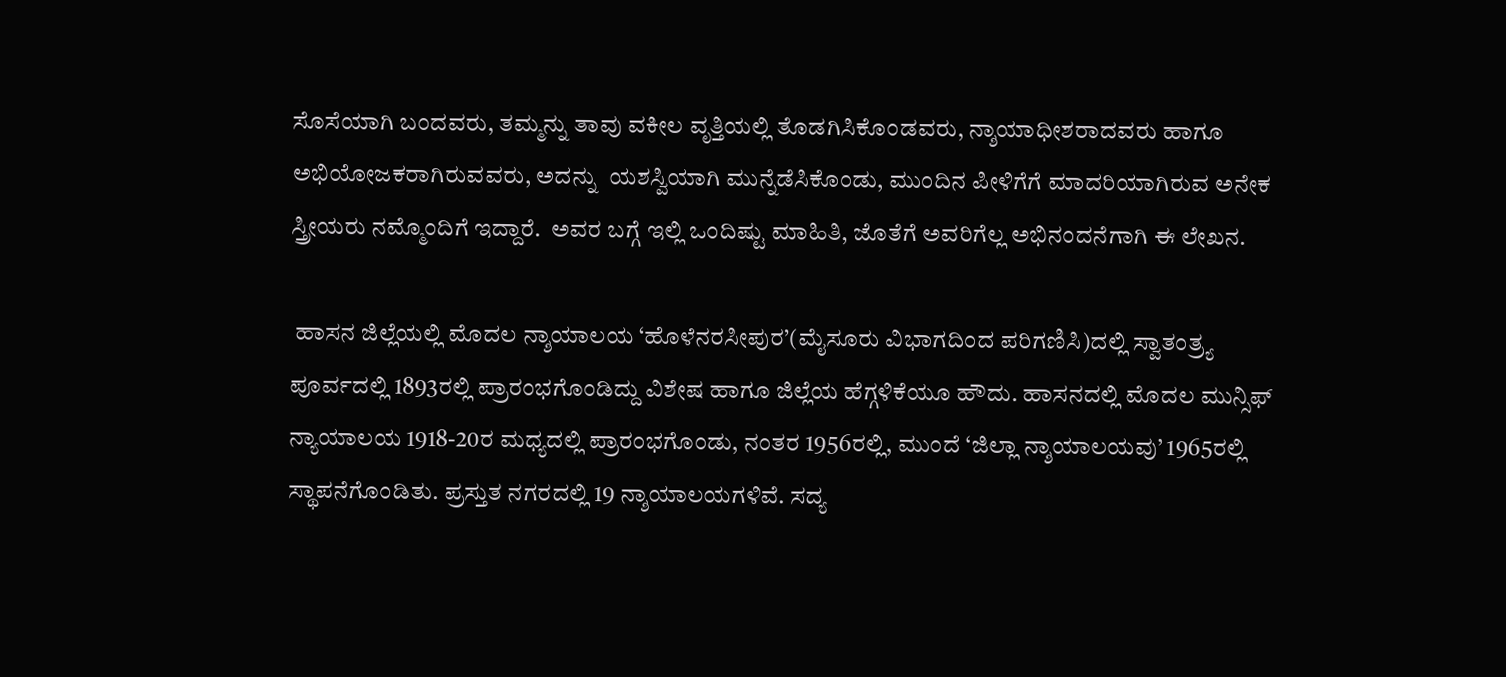ಸೊಸೆಯಾಗಿ ಬಂದವರು, ತಮ್ಮನ್ನು ತಾವು ವಕೀಲ ವೃತ್ತಿಯಲ್ಲಿ ತೊಡಗಿಸಿಕೊಂಡವರು, ನ್ಶಾಯಾಧೀಶರಾದವರು ಹಾಗೂ ಅಭಿಯೋಜಕರಾಗಿರುವವರು, ಅದನ್ನು  ಯಶಸ್ವಿಯಾಗಿ ಮುನ್ನೆಡೆಸಿಕೊಂಡು, ಮುಂದಿನ ಪೀಳಿಗೆಗೆ ಮಾದರಿಯಾಗಿರುವ ಅನೇಕ ಸ್ತ್ರೀಯರು ನಮ್ಮೊಂದಿಗೆ ಇದ್ದಾರೆ.  ಅವರ ಬಗ್ಗೆ ಇಲ್ಲಿ ಒಂದಿಷ್ಟು ಮಾಹಿತಿ, ಜೊತೆಗೆ ಅವರಿಗೆಲ್ಲ ಅಭಿನಂದನೆಗಾಗಿ ಈ ಲೇಖನ.

 ಹಾಸನ ಜಿಲ್ಲೆಯಲ್ಲಿ ಮೊದಲ ನ್ಶಾಯಾಲಯ ‘ಹೊಳೆನರಸೀಪುರ’(ಮೈಸೂರು ವಿಭಾಗದಿಂದ ಪರಿಗಣಿಸಿ)ದಲ್ಲಿ ಸ್ವಾತಂತ್ರ್ಯ ಪೂರ್ವದಲ್ಲಿ 1893ರಲ್ಲಿ ಪ್ರಾರಂಭಗೊಂಡಿದ್ದು ವಿಶೇಷ ಹಾಗೂ ಜಿಲ್ಲೆಯ ಹೆಗ್ಗಳಿಕೆಯೂ ಹೌದು. ಹಾಸನದಲ್ಲಿ ಮೊದಲ ಮುನ್ಸಿಫ್ ನ್ಯಾಯಾಲಯ 1918-20ರ ಮಧ್ಯದಲ್ಲಿ ಪ್ರಾರಂಭಗೊಂಡು, ನಂತರ 1956ರಲ್ಲಿ, ಮುಂದೆ ‘ಜಿಲ್ಲಾ ನ್ಶಾಯಾಲಯವು’ 1965ರಲ್ಲಿ ಸ್ಥಾಪನೆಗೊಂಡಿತು. ಪ್ರಸ್ತುತ ನಗರದಲ್ಲಿ 19 ನ್ಶಾಯಾಲಯಗಳಿವೆ. ಸದ್ಯ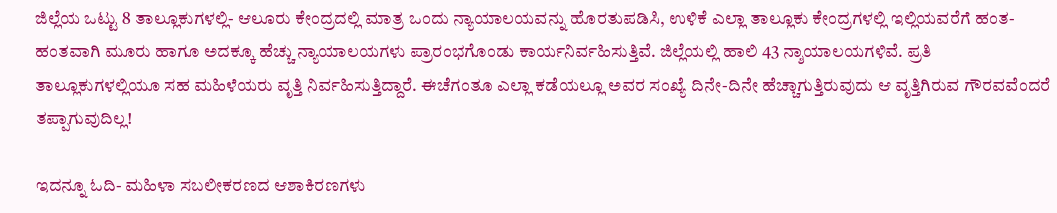ಜಿಲ್ಲೆಯ ಒಟ್ಟು 8 ತಾಲ್ಲೂಕುಗಳಲ್ಲಿ- ಆಲೂರು ಕೇಂದ್ರದಲ್ಲಿ ಮಾತ್ರ ಒಂದು ನ್ಯಾಯಾಲಯವನ್ನು ಹೊರತುಪಡಿಸಿ, ಉಳಿಕೆ ಎಲ್ಲಾ ತಾಲ್ಲೂಕು ಕೇಂದ್ರಗಳಲ್ಲಿ ಇಲ್ಲಿಯವರೆಗೆ ಹಂತ-ಹಂತವಾಗಿ ಮೂರು ಹಾಗೂ ಅದಕ್ಕೂ ಹೆಚ್ಚು ನ್ಯಾಯಾಲಯಗಳು ಪ್ರಾರಂಭಗೊಂಡು ಕಾರ್ಯನಿರ್ವಹಿಸುತ್ತಿವೆ. ಜಿಲ್ಲೆಯಲ್ಲಿ ಹಾಲಿ 43 ನ್ಶಾಯಾಲಯಗಳಿವೆ. ಪ್ರತಿ ತಾಲ್ಲೂಕುಗಳಲ್ಲಿಯೂ ಸಹ ಮಹಿಳೆಯರು ವೃತ್ತಿ ನಿರ್ವಹಿಸುತ್ತಿದ್ದಾರೆ. ಈಚೆಗಂತೂ ಎಲ್ಲಾ ಕಡೆಯಲ್ಲೂ ಅವರ ಸಂಖ್ಯೆ ದಿನೇ-ದಿನೇ ಹೆಚ್ಚಾಗುತ್ತಿರುವುದು ಆ ವೃತ್ತಿಗಿರುವ ಗೌರವವೆಂದರೆ ತಪ್ಪಾಗುವುದಿಲ್ಲ!

ಇದನ್ನೂ ಓದಿ- ಮಹಿಳಾ ಸಬಲೀಕರಣದ ಆಶಾಕಿರಣಗಳು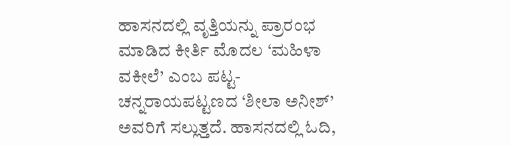ಹಾಸನದಲ್ಲಿ ವೃತ್ತಿಯನ್ನು ಪ್ರಾರಂಭ ಮಾಡಿದ ಕೀರ್ತಿ ಮೊದಲ ‘ಮಹಿಳಾ ವಕೀಲೆ’ ಎಂಬ ಪಟ್ಟ- ಚನ್ನರಾಯಪಟ್ಟಣದ ‘ಶೀಲಾ ಅನೀಶ್’ ಅವರಿಗೆ ಸಲ್ಲುತ್ತದೆ. ಹಾಸನದಲ್ಲಿ ಓದಿ,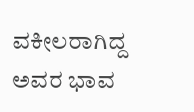ವಕೀಲರಾಗಿದ್ದ ಅವರ ಭಾವ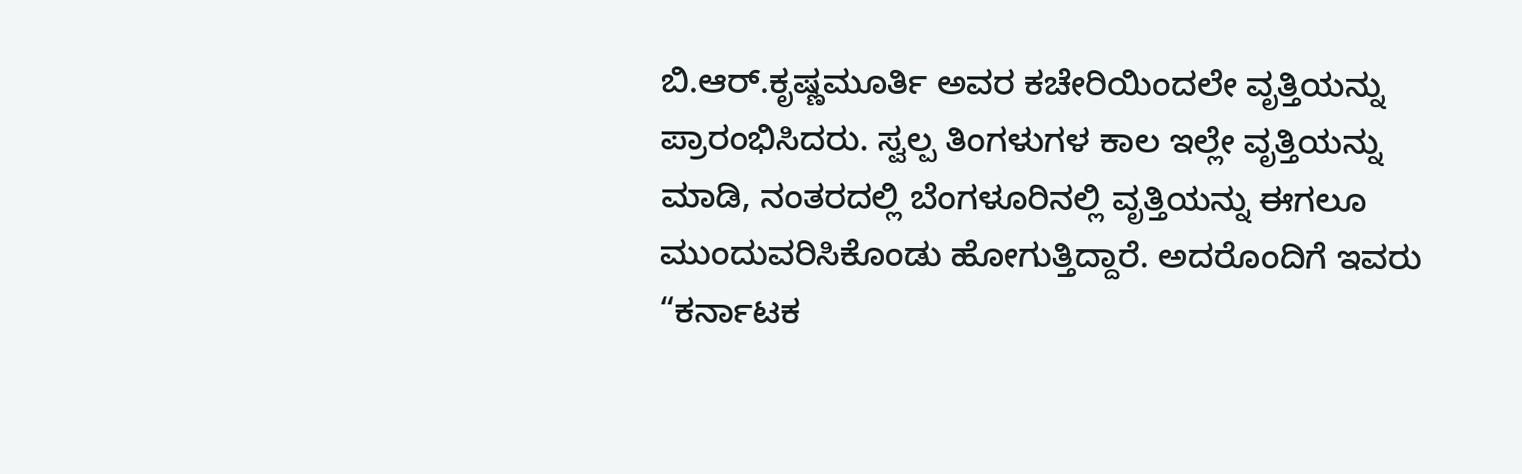ಬಿ.ಆರ್.ಕೃಷ್ಣಮೂರ್ತಿ ಅವರ ಕಚೇರಿಯಿಂದಲೇ ವೃತ್ತಿಯನ್ನು ಪ್ರಾರಂಭಿಸಿದರು. ಸ್ವಲ್ಪ ತಿಂಗಳುಗಳ ಕಾಲ ಇಲ್ಲೇ ವೃತ್ತಿಯನ್ನು ಮಾಡಿ, ನಂತರದಲ್ಲಿ ಬೆಂಗಳೂರಿನಲ್ಲಿ ವೃತ್ತಿಯನ್ನು ಈಗಲೂ ಮುಂದುವರಿಸಿಕೊಂಡು ಹೋಗುತ್ತಿದ್ದಾರೆ. ಅದರೊಂದಿಗೆ ಇವರು “ಕರ್ನಾಟಕ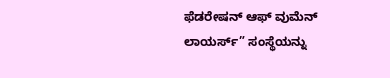ಫೆಡರೇಷನ್ ಆಫ್ ವುಮೆನ್ ಲಾಯರ್ಸ್” ಸಂಸ್ಥೆಯನ್ನು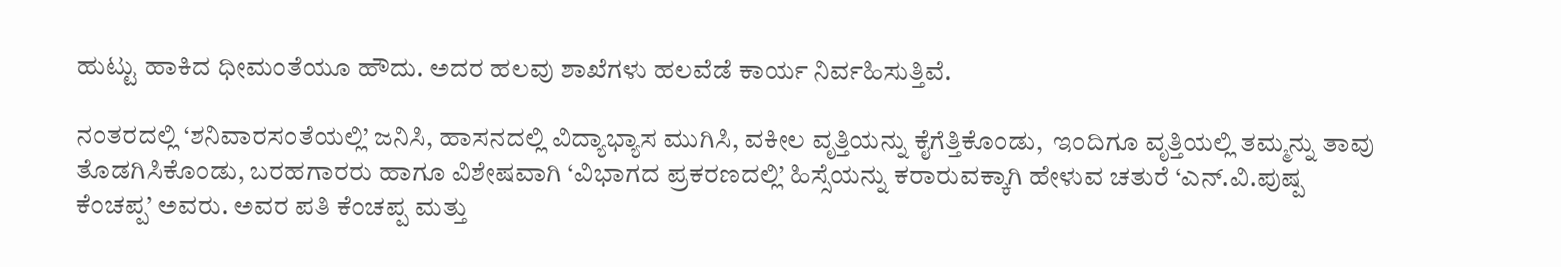ಹುಟ್ಟು ಹಾಕಿದ ಧೀಮಂತೆಯೂ ಹೌದು. ಅದರ ಹಲವು ಶಾಖೆಗಳು ಹಲವೆಡೆ ಕಾರ್ಯ ನಿರ್ವಹಿಸುತ್ತಿವೆ.

ನಂತರದಲ್ಲಿ ‘ಶನಿವಾರಸಂತೆಯಲ್ಲಿ’ ಜನಿಸಿ, ಹಾಸನದಲ್ಲಿ ವಿದ್ಯಾಭ್ಯಾಸ ಮುಗಿಸಿ, ವಕೀಲ ವೃತ್ತಿಯನ್ನು ಕೈಗೆತ್ತಿಕೊಂಡು,  ಇಂದಿಗೂ ವೃತ್ತಿಯಲ್ಲಿ ತಮ್ಮನ್ನು ತಾವು ತೊಡಗಿಸಿಕೊಂಡು, ಬರಹಗಾರರು ಹಾಗೂ ವಿಶೇಷವಾಗಿ ‘ವಿಭಾಗದ ಪ್ರಕರಣದಲ್ಲಿ’ ಹಿಸ್ಸೆಯನ್ನು ಕರಾರುವಕ್ಕಾಗಿ ಹೇಳುವ ಚತುರೆ ‘ಎನ್.ವಿ.ಪುಷ್ಪ ಕೆಂಚಪ್ಪ’ ಅವರು. ಅವರ ಪತಿ ಕೆಂಚಪ್ಪ ಮತ್ತು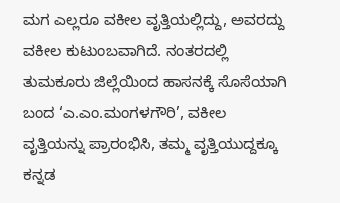ಮಗ ಎಲ್ಲರೂ ವಕೀಲ ವೃತ್ತಿಯಲ್ಲಿದ್ದು, ಅವರದ್ದು ವಕೀಲ ಕುಟುಂಬವಾಗಿದೆ. ನಂತರದಲ್ಲಿ ತುಮಕೂರು ಜಿಲ್ಲೆಯಿಂದ ಹಾಸನಕ್ಕೆ ಸೊಸೆಯಾಗಿ ಬಂದ ‘ಎ.ಎಂ.ಮಂಗಳಗೌರಿ’, ವಕೀಲ ವೃತ್ತಿಯನ್ನು ಪ್ರಾರಂಭಿಸಿ, ತಮ್ಮ ವೃತ್ತಿಯುದ್ದಕ್ಕೂ ಕನ್ನಡ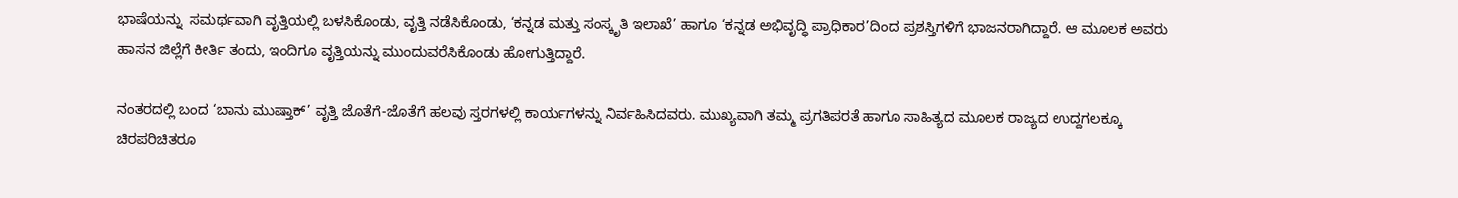ಭಾಷೆಯನ್ನು  ಸಮರ್ಥವಾಗಿ ವೃತ್ತಿಯಲ್ಲಿ ಬಳಸಿಕೊಂಡು, ವೃತ್ತಿ ನಡೆಸಿಕೊಂಡು, ‘ಕನ್ನಡ ಮತ್ತು ಸಂಸ್ಕೃತಿ ಇಲಾಖೆ’ ಹಾಗೂ ‘ಕನ್ನಡ ಅಭಿವೃದ್ಧಿ ಪ್ರಾಧಿಕಾರ’ದಿಂದ ಪ್ರಶಸ್ತಿಗಳಿಗೆ ಭಾಜನರಾಗಿದ್ದಾರೆ. ಆ ಮೂಲಕ ಅವರು ಹಾಸನ ಜಿಲ್ಲೆಗೆ ಕೀರ್ತಿ ತಂದು, ಇಂದಿಗೂ ವೃತ್ತಿಯನ್ನು ಮುಂದುವರೆಸಿಕೊಂಡು ಹೋಗುತ್ತಿದ್ದಾರೆ.

ನಂತರದಲ್ಲಿ ಬಂದ ‘ಬಾನು ಮುಷ್ತಾಕ್’ ವೃತ್ತಿ ಜೊತೆಗೆ-ಜೊತೆಗೆ ಹಲವು ಸ್ತರಗಳಲ್ಲಿ ಕಾರ್ಯಗಳನ್ನು ನಿರ್ವಹಿಸಿದವರು. ಮುಖ್ಯವಾಗಿ ತಮ್ಮ ಪ್ರಗತಿಪರತೆ ಹಾಗೂ ಸಾಹಿತ್ಯದ ಮೂಲಕ ರಾಜ್ಯದ ಉದ್ದಗಲಕ್ಕೂ ಚಿರಪರಿಚಿತರೂ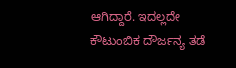ಆಗಿದ್ದಾರೆ. ಇದಲ್ಲದೇ ಕೌಟುಂಬಿಕ ದೌರ್ಜನ್ಯ ತಡೆ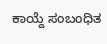ಕಾಯ್ದೆ ಸಂಬಂಧಿತ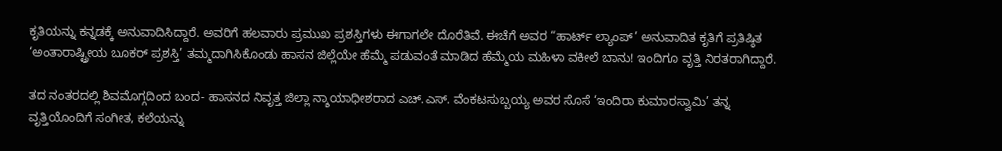ಕೃತಿಯನ್ನು ಕನ್ನಡಕ್ಕೆ ಅನುವಾದಿಸಿದ್ದಾರೆ. ಅವರಿಗೆ ಹಲವಾರು ಪ್ರಮುಖ ಪ್ರಶಸ್ತಿಗಳು ಈಗಾಗಲೇ ದೊರೆತಿವೆ. ಈಚೆಗೆ ಅವರ “ಹಾರ್ಟ್ ಲ್ಯಾಂಪ್’ ಅನುವಾದಿತ ಕೃತಿಗೆ ಪ್ರತಿಷ್ಠಿತ ‘ಅಂತಾರಾಷ್ಟ್ರೀಯ ಬೂಕರ್ ಪ್ರಶಸ್ತಿ’ ತಮ್ಮದಾಗಿಸಿಕೊಂಡು ಹಾಸನ ಜಿಲ್ಲೆಯೇ ಹೆಮ್ಮೆ ಪಡುವಂತೆ ಮಾಡಿದ ಹೆಮ್ಮೆಯ ಮಹಿಳಾ ವಕೀಲೆ ಬಾನು! ಇಂದಿಗೂ ವೃತ್ತಿ ನಿರತರಾಗಿದ್ದಾರೆ.

ತದ ನಂತರದಲ್ಲಿ ಶಿವಮೊಗ್ಗದಿಂದ ಬಂದ- ಹಾಸನದ ನಿವೃತ್ತ ಜಿಲ್ಲಾ ನ್ಶಾಯಾಧೀಶರಾದ ಎಚ್.ಎಸ್. ವೆಂಕಟಸುಬ್ಬಯ್ಯ ಅವರ ಸೊಸೆ ‘ಇಂದಿರಾ ಕುಮಾರಸ್ವಾಮಿ’ ತನ್ನ ವೃತ್ತಿಯೊಂದಿಗೆ ಸಂಗೀತ, ಕಲೆಯನ್ನು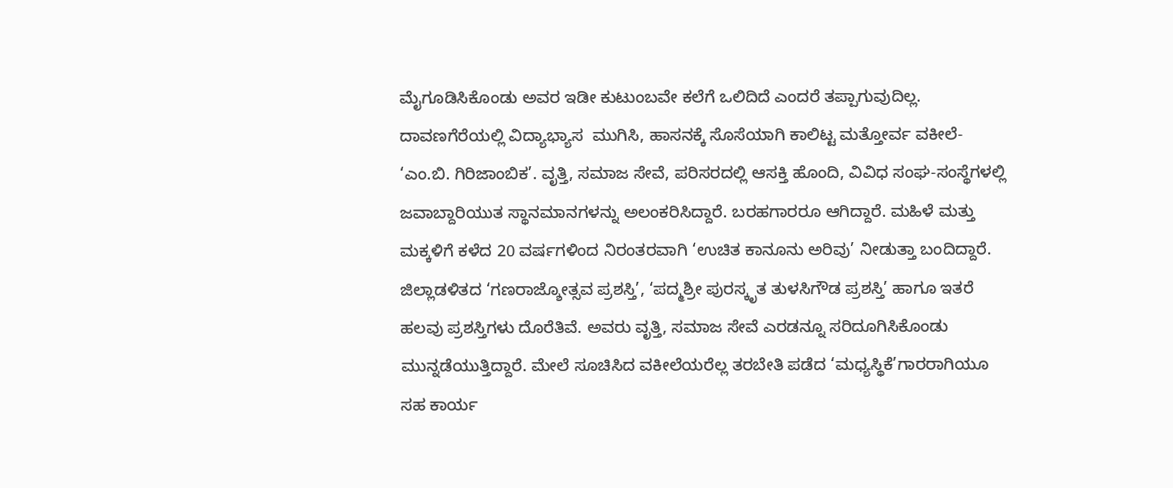ಮೈಗೂಡಿಸಿಕೊಂಡು ಅವರ ಇಡೀ ಕುಟುಂಬವೇ ಕಲೆಗೆ ಒಲಿದಿದೆ ಎಂದರೆ ತಪ್ಪಾಗುವುದಿಲ್ಲ. ದಾವಣಗೆರೆಯಲ್ಲಿ ವಿದ್ಯಾಭ್ಯಾಸ  ಮುಗಿಸಿ, ಹಾಸನಕ್ಕೆ ಸೊಸೆಯಾಗಿ ಕಾಲಿಟ್ಟ ಮತ್ತೋರ್ವ ವಕೀಲೆ- ‘ಎಂ.ಬಿ. ಗಿರಿಜಾಂಬಿಕ’. ವೃತ್ತಿ, ಸಮಾಜ ಸೇವೆ, ಪರಿಸರದಲ್ಲಿ ಆಸಕ್ತಿ ಹೊಂದಿ, ವಿವಿಧ ಸಂಘ-ಸಂಸ್ಥೆಗಳಲ್ಲಿ ಜವಾಬ್ದಾರಿಯುತ ಸ್ಥಾನಮಾನಗಳನ್ನು ಅಲಂಕರಿಸಿದ್ದಾರೆ. ಬರಹಗಾರರೂ ಆಗಿದ್ದಾರೆ. ಮಹಿಳೆ ಮತ್ತು ಮಕ್ಕಳಿಗೆ ಕಳೆದ 20 ವರ್ಷಗಳಿಂದ ನಿರಂತರವಾಗಿ ‘ಉಚಿತ ಕಾನೂನು ಅರಿವು’ ನೀಡುತ್ತಾ ಬಂದಿದ್ದಾರೆ. ಜಿಲ್ಲಾಡಳಿತದ ‘ಗಣರಾಜ್ಶೋತ್ಸವ ಪ್ರಶಸ್ತಿ’, ‘ಪದ್ಮಶ್ರೀ ಪುರಸ್ಕೃತ ತುಳಸಿಗೌಡ ಪ್ರಶಸ್ತಿ’ ಹಾಗೂ ಇತರೆ ಹಲವು ಪ್ರಶಸ್ತಿಗಳು ದೊರೆತಿವೆ. ಅವರು ವೃತ್ತಿ, ಸಮಾಜ ಸೇವೆ ಎರಡನ್ನೂ ಸರಿದೂಗಿಸಿಕೊಂಡು ಮುನ್ನಡೆಯುತ್ತಿದ್ದಾರೆ. ಮೇಲೆ ಸೂಚಿಸಿದ ವಕೀಲೆಯರೆಲ್ಲ ತರಬೇತಿ ಪಡೆದ ‘ಮಧ್ಯಸ್ಥಿಕೆ’ಗಾರರಾಗಿಯೂ ಸಹ ಕಾರ್ಯ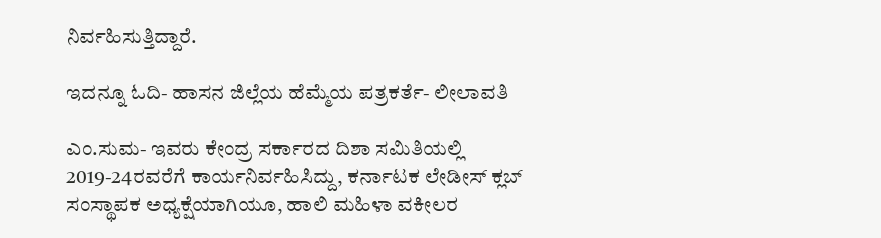ನಿರ್ವಹಿಸುತ್ತಿದ್ದಾರೆ.

ಇದನ್ನೂ ಓದಿ- ಹಾಸನ ಜಿಲ್ಲೆಯ ಹೆಮ್ಮೆಯ ಪತ್ರಕರ್ತೆ- ಲೀಲಾವತಿ

ಎಂ.ಸುಮ- ಇವರು ಕೇಂದ್ರ ಸರ್ಕಾರದ ದಿಶಾ ಸಮಿತಿಯಲ್ಲಿ 2019-24ರವರೆಗೆ ಕಾರ್ಯನಿರ್ವಹಿಸಿದ್ದು, ಕರ್ನಾಟಕ ಲೇಡೀಸ್ ಕ್ಲಬ್ ಸಂಸ್ಥಾಪಕ ಅಧ್ಯಕ್ಷೆಯಾಗಿಯೂ, ಹಾಲಿ ಮಹಿಳಾ ವಕೀಲರ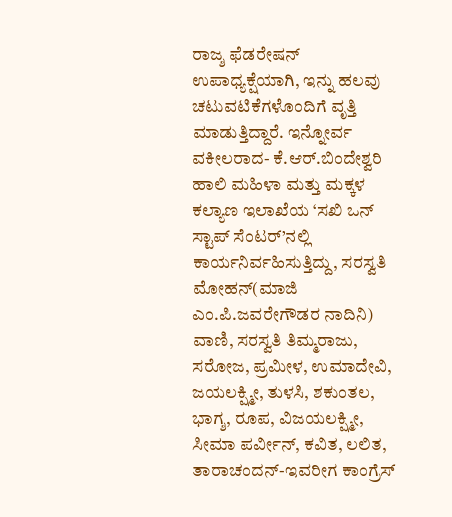ರಾಜ್ಶ ಫೆಡರೇಷನ್ ಉಪಾಧ್ಯಕ್ಷೆಯಾಗಿ, ಇನ್ನು ಹಲವು ಚಟುವಟಿಕೆಗಳೊಂದಿಗೆ ವೃತ್ತಿ ಮಾಡುತ್ತಿದ್ದಾರೆ. ಇನ್ನೋರ್ವ ವಕೀಲರಾದ- ಕೆ.ಆರ್.ಬಿಂದೇಶ್ವರಿ ಹಾಲಿ ಮಹಿಳಾ ಮತ್ತು ಮಕ್ಕಳ ಕಲ್ಯಾಣ ಇಲಾಖೆಯ ‘ಸಖಿ ಒನ್ ಸ್ಟಾಪ್ ಸೆಂಟರ್’ನಲ್ಲಿ ಕಾರ್ಯನಿರ್ವಹಿಸುತ್ತಿದ್ದು, ಸರಸ್ವತಿ ಮೋಹನ್(ಮಾಜಿ ಎಂ.ಪಿ.ಜವರೇಗೌಡರ ನಾದಿನಿ) ವಾಣಿ, ಸರಸ್ವತಿ ತಿಮ್ಮರಾಜು, ಸರೋಜ, ಪ್ರಮೀಳ, ಉಮಾದೇವಿ, ಜಯಲಕ್ಷ್ಮೀ, ತುಳಸಿ, ಶಕುಂತಲ, ಭಾಗ್ಶ, ರೂಪ, ವಿಜಯಲಕ್ಷ್ಮೀ, ಸೀಮಾ ಪರ್ವೀನ್, ಕವಿತ, ಲಲಿತ, ತಾರಾಚಂದನ್-ಇವರೀಗ ಕಾಂಗ್ರೆಸ್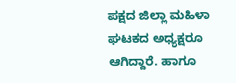ಪಕ್ಷದ ಜಿಲ್ಲಾ ಮಹಿಳಾ ಘಟಕದ ಅಧ್ಯಕ್ಷರೂ ಆಗಿದ್ದಾರೆ. ಹಾಗೂ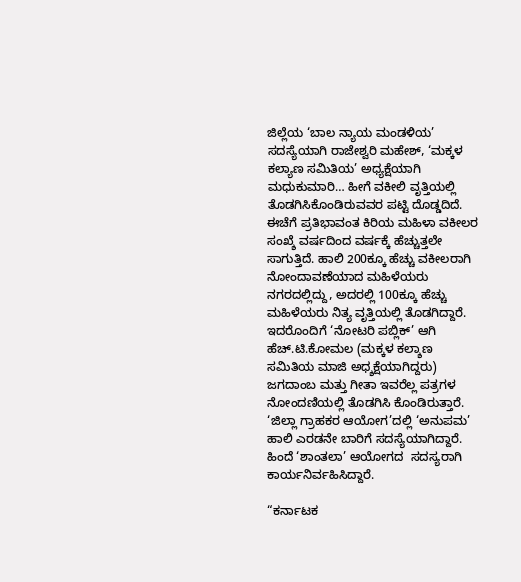ಜಿಲ್ಲೆಯ ‘ಬಾಲ ನ್ಯಾಯ ಮಂಡಳಿಯ’ ಸದಸ್ಯೆಯಾಗಿ ರಾಜೇಶ್ವರಿ ಮಹೇಶ್, ‘ಮಕ್ಕಳ ಕಲ್ಯಾಣ ಸಮಿತಿಯ’ ಅಧ್ಯಕ್ಷೆಯಾಗಿ ಮಧುಕುಮಾರಿ… ಹೀಗೆ ವಕೀಲಿ ವೃತ್ತಿಯಲ್ಲಿ ತೊಡಗಿಸಿಕೊಂಡಿರುವವರ ಪಟ್ಟಿ ದೊಡ್ಡದಿದೆ. ಈಚೆಗೆ ಪ್ರತಿಭಾವಂತ ಕಿರಿಯ ಮಹಿಳಾ ವಕೀಲರ ಸಂಖ್ಶೆ ವರ್ಷದಿಂದ ವರ್ಷಕ್ಕೆ ಹೆಚ್ಚುತ್ತಲೇ ಸಾಗುತ್ತಿದೆ. ಹಾಲಿ 200ಕ್ಕೂ ಹೆಚ್ಚು ವಕೀಲರಾಗಿ ನೋಂದಾವಣೆಯಾದ ಮಹಿಳೆಯರು ನಗರದಲ್ಲಿದ್ದು, ಅದರಲ್ಲಿ 100ಕ್ಕೂ ಹೆಚ್ಚು ಮಹಿಳೆಯರು ನಿತ್ಯ ವೃತ್ತಿಯಲ್ಲಿ ತೊಡಗಿದ್ದಾರೆ. ಇದರೊಂದಿಗೆ ‘ನೋಟರಿ ಪಬ್ಲಿಕ್’ ಆಗಿ ಹೆಚ್.ಟಿ.ಕೋಮಲ (ಮಕ್ಕಳ ಕಲ್ಶಾಣ ಸಮಿತಿಯ ಮಾಜಿ ಅಧ್ಶಕ್ಷೆಯಾಗಿದ್ದರು) ಜಗದಾಂಬ ಮತ್ತು ಗೀತಾ ಇವರೆಲ್ಲ ಪತ್ರಗಳ ನೋಂದಣಿಯಲ್ಲಿ ತೊಡಗಿಸಿ ಕೊಂಡಿರುತ್ತಾರೆ. ‘ಜಿಲ್ಲಾ ಗ್ರಾಹಕರ ಆಯೋಗ’ದಲ್ಲಿ ‘ಅನುಪಮ’ ಹಾಲಿ ಎರಡನೇ ಬಾರಿಗೆ ಸದಸ್ಯೆಯಾಗಿದ್ದಾರೆ. ಹಿಂದೆ ‘ಶಾಂತಲಾ’ ಆಯೋಗದ  ಸದಸ್ಯರಾಗಿ ಕಾರ್ಯನಿರ್ವಹಿಸಿದ್ದಾರೆ.

“ಕರ್ನಾಟಕ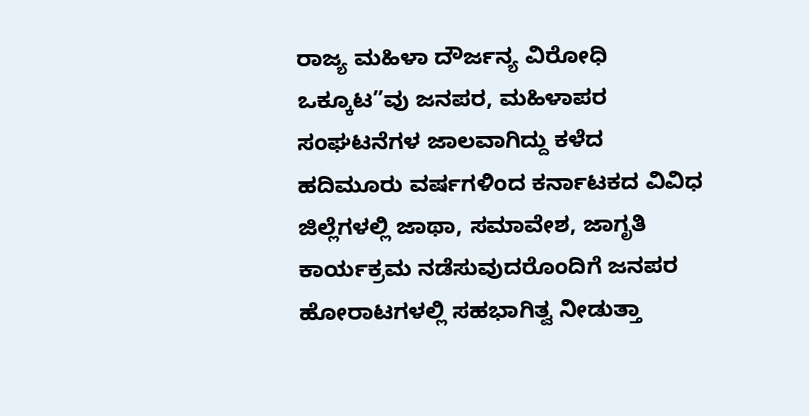ರಾಜ್ಯ ಮಹಿಳಾ ದೌರ್ಜನ್ಯ ವಿರೋಧಿ ಒಕ್ಕೂಟ”ವು ಜನಪರ, ಮಹಿಳಾಪರ ಸಂಘಟನೆಗಳ ಜಾಲವಾಗಿದ್ದು ಕಳೆದ ಹದಿಮೂರು ವರ್ಷಗಳಿಂದ ಕರ್ನಾಟಕದ ವಿವಿಧ ಜಿಲ್ಲೆಗಳಲ್ಲಿ ಜಾಥಾ, ಸಮಾವೇಶ, ಜಾಗೃತಿ ಕಾರ್ಯಕ್ರಮ ನಡೆಸುವುದರೊಂದಿಗೆ ಜನಪರ ಹೋರಾಟಗಳಲ್ಲಿ ಸಹಭಾಗಿತ್ವ ನೀಡುತ್ತಾ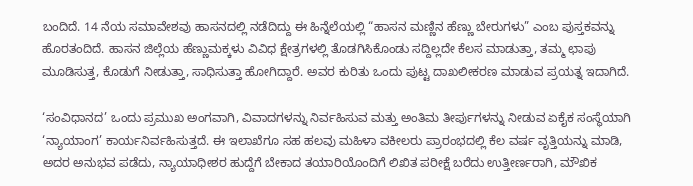ಬಂದಿದೆ. 14 ನೆಯ ಸಮಾವೇಶವು ಹಾಸನದಲ್ಲಿ ನಡೆದಿದ್ದು ಈ ಹಿನ್ನೆಲೆಯಲ್ಲಿ “ಹಾಸನ ಮಣ್ಣಿನ ಹೆಣ್ಣು ಬೇರುಗಳು” ಎಂಬ ಪುಸ್ತಕವನ್ನು ಹೊರತಂದಿದೆ. ಹಾಸನ ಜಿಲ್ಲೆಯ ಹೆಣ್ಣುಮಕ್ಕಳು ವಿವಿಧ ಕ್ಷೇತ್ರಗಳಲ್ಲಿ ತೊಡಗಿಸಿಕೊಂಡು ಸದ್ದಿಲ್ಲದೇ ಕೆಲಸ ಮಾಡುತ್ತಾ, ತಮ್ಮ ಛಾಪು ಮೂಡಿಸುತ್ತ, ಕೊಡುಗೆ ನೀಡುತ್ತಾ, ಸಾಧಿಸುತ್ತಾ ಹೋಗಿದ್ದಾರೆ. ಅವರ ಕುರಿತು ಒಂದು ಪುಟ್ಟ ದಾಖಲೀಕರಣ ಮಾಡುವ ಪ್ರಯತ್ನ ಇದಾಗಿದೆ.

‘ಸಂವಿಧಾನದ’ ಒಂದು ಪ್ರಮುಖ ಅಂಗವಾಗಿ, ವಿವಾದಗಳನ್ನು ನಿರ್ವಹಿಸುವ ಮತ್ತು ಅಂತಿಮ ತೀರ್ಪುಗಳನ್ನು ನೀಡುವ ಏಕೈಕ ಸಂಸ್ಥೆಯಾಗಿ ‘ನ್ಯಾಯಾಂಗ’ ಕಾರ್ಯನಿರ್ವಹಿಸುತ್ತದೆ. ಈ ಇಲಾಖೆಗೂ ಸಹ ಹಲವು ಮಹಿಳಾ ವಕೀಲರು ಪ್ರಾರಂಭದಲ್ಲಿ ಕೆಲ ವರ್ಷ ವೃತ್ತಿಯನ್ನು ಮಾಡಿ, ಅದರ ಅನುಭವ ಪಡೆದು, ನ್ಯಾಯಾಧೀಶರ ಹುದ್ದೆಗೆ ಬೇಕಾದ ತಯಾರಿಯೊಂದಿಗೆ ಲಿಖಿತ ಪರೀಕ್ಷೆ ಬರೆದು ಉತ್ತೀರ್ಣರಾಗಿ, ಮೌಖಿಕ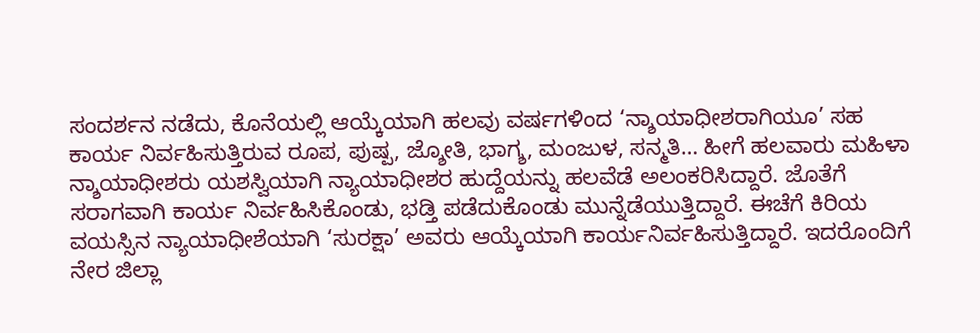ಸಂದರ್ಶನ ನಡೆದು, ಕೊನೆಯಲ್ಲಿ ಆಯ್ಕೆಯಾಗಿ ಹಲವು ವರ್ಷಗಳಿಂದ ‘ನ್ಶಾಯಾಧೀಶರಾಗಿಯೂ’ ಸಹ ಕಾರ್ಯ ನಿರ್ವಹಿಸುತ್ತಿರುವ ರೂಪ, ಪುಷ್ಪ, ಜ್ಶೋತಿ, ಭಾಗ್ಶ, ಮಂಜುಳ, ಸನ್ಮತಿ… ಹೀಗೆ ಹಲವಾರು ಮಹಿಳಾ ನ್ಶಾಯಾಧೀಶರು ಯಶಸ್ವಿಯಾಗಿ ನ್ಯಾಯಾಧೀಶರ ಹುದ್ದೆಯನ್ನು ಹಲವೆಡೆ ಅಲಂಕರಿಸಿದ್ದಾರೆ. ಜೊತೆಗೆ ಸರಾಗವಾಗಿ ಕಾರ್ಯ ನಿರ್ವಹಿಸಿಕೊಂಡು, ಭಡ್ತಿ ಪಡೆದುಕೊಂಡು ಮುನ್ನೆಡೆಯುತ್ತಿದ್ದಾರೆ. ಈಚೆಗೆ ಕಿರಿಯ ವಯಸ್ಸಿನ ನ್ಯಾಯಾಧೀಶೆಯಾಗಿ ‘ಸುರಕ್ಷಾ’ ಅವರು ಆಯ್ಕೆಯಾಗಿ ಕಾರ್ಯನಿರ್ವಹಿಸುತ್ತಿದ್ದಾರೆ. ಇದರೊಂದಿಗೆ ನೇರ ಜಿಲ್ಲಾ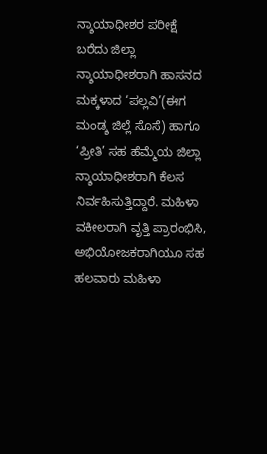ನ್ಶಾಯಾಧೀಶರ ಪರೀಕ್ಷೆ ಬರೆದು ಜಿಲ್ಲಾ ನ್ಶಾಯಾಧೀಶರಾಗಿ ಹಾಸನದ ಮಕ್ಕಳಾದ ‘ಪಲ್ಲವಿ’(ಈಗ ಮಂಡ್ಶ ಜಿಲ್ಲೆ ಸೊಸೆ) ಹಾಗೂ ‘ಪ್ರೀತಿ’ ಸಹ ಹೆಮ್ಮೆಯ ಜಿಲ್ಲಾ ನ್ಶಾಯಾಧೀಶರಾಗಿ ಕೆಲಸ ನಿರ್ವಹಿಸುತ್ತಿದ್ದಾರೆ. ಮಹಿಳಾ ವಕೀಲರಾಗಿ ವೃತ್ತಿ ಪ್ರಾರಂಭಿಸಿ, ಅಭಿಯೋಜಕರಾಗಿಯೂ ಸಹ ಹಲವಾರು ಮಹಿಳಾ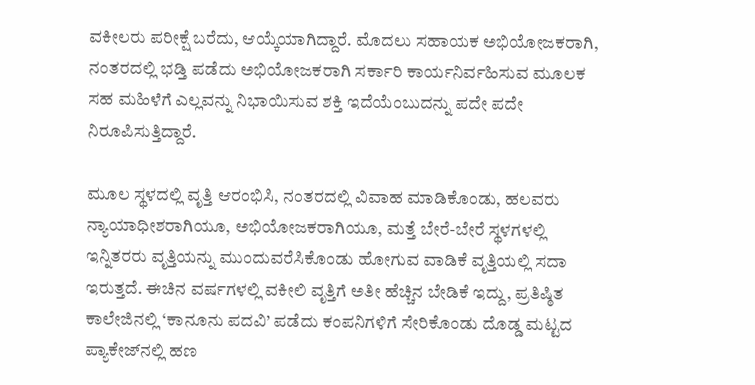ವಕೀಲರು ಪರೀಕ್ಷೆ ಬರೆದು, ಆಯ್ಕೆಯಾಗಿದ್ದಾರೆ. ಮೊದಲು ಸಹಾಯಕ ಅಭಿಯೋಜಕರಾಗಿ, ನಂತರದಲ್ಲಿ ಭಡ್ತಿ ಪಡೆದು ಅಭಿಯೋಜಕರಾಗಿ ಸರ್ಕಾರಿ ಕಾರ್ಯನಿರ್ವಹಿಸುವ ಮೂಲಕ ಸಹ ಮಹಿಳೆಗೆ ಎಲ್ಲವನ್ನು ನಿಭಾಯಿಸುವ ಶಕ್ತಿ ಇದೆಯೆಂಬುದನ್ನು ಪದೇ ಪದೇ ನಿರೂಪಿಸುತ್ತಿದ್ದಾರೆ.

ಮೂಲ ಸ್ಥಳದಲ್ಲಿ ವೃತ್ತಿ ಆರಂಭಿಸಿ, ನಂತರದಲ್ಲಿ ವಿವಾಹ ಮಾಡಿಕೊಂಡು, ಹಲವರು ನ್ಯಾಯಾಧೀಶರಾಗಿಯೂ, ಅಭಿಯೋಜಕರಾಗಿಯೂ, ಮತ್ತೆ ಬೇರೆ-ಬೇರೆ ಸ್ಥಳಗಳಲ್ಲಿ ಇನ್ನಿತರರು ವೃತ್ತಿಯನ್ನು ಮುಂದುವರೆಸಿಕೊಂಡು ಹೋಗುವ ವಾಡಿಕೆ ವೃತ್ತಿಯಲ್ಲಿ ಸದಾ ಇರುತ್ತದೆ. ಈಚಿನ ವರ್ಷಗಳಲ್ಲಿ ವಕೀಲಿ ವೃತ್ತಿಗೆ ಅತೀ ಹೆಚ್ಚಿನ ಬೇಡಿಕೆ ಇದ್ದು, ಪ್ರತಿಷ್ಠಿತ ಕಾಲೇಜಿನಲ್ಲಿ ‘ಕಾನೂನು ಪದವಿ’ ಪಡೆದು ಕಂಪನಿಗಳಿಗೆ ಸೇರಿಕೊಂಡು ದೊಡ್ಡ ಮಟ್ಟದ ಪ್ಯಾಕೇಜ್‍ನಲ್ಲಿ ಹಣ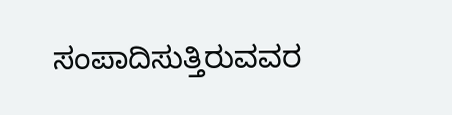ಸಂಪಾದಿಸುತ್ತಿರುವವರ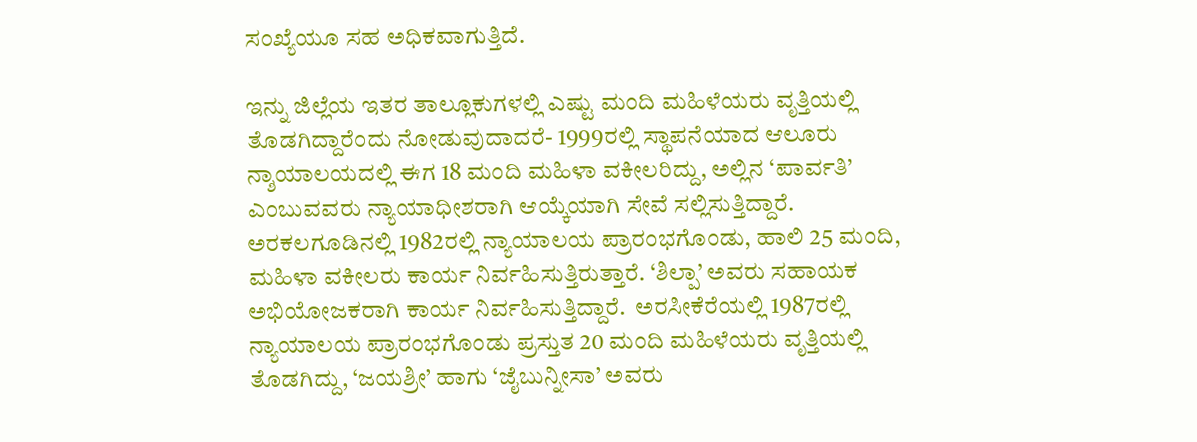ಸಂಖ್ಯೆಯೂ ಸಹ ಅಧಿಕವಾಗುತ್ತಿದೆ.

ಇನ್ನು ಜಿಲ್ಲೆಯ ಇತರ ತಾಲ್ಲೂಕುಗಳಲ್ಲಿ ಎಷ್ಟು ಮಂದಿ ಮಹಿಳೆಯರು ವೃತ್ತಿಯಲ್ಲಿ ತೊಡಗಿದ್ದಾರೆಂದು ನೋಡುವುದಾದರೆ- 1999ರಲ್ಲಿ ಸ್ಥಾಪನೆಯಾದ ಆಲೂರು ನ್ಶಾಯಾಲಯದಲ್ಲಿ ಈಗ 18 ಮಂದಿ ಮಹಿಳಾ ವಕೀಲರಿದ್ದು, ಅಲ್ಲಿನ ‘ಪಾರ್ವತಿ’ ಎಂಬುವವರು ನ್ಯಾಯಾಧೀಶರಾಗಿ ಆಯ್ಕೆಯಾಗಿ ಸೇವೆ ಸಲ್ಲಿಸುತ್ತಿದ್ದಾರೆ. ಅರಕಲಗೂಡಿನಲ್ಲಿ 1982ರಲ್ಲಿ ನ್ಯಾಯಾಲಯ ಪ್ರಾರಂಭಗೊಂಡು, ಹಾಲಿ 25 ಮಂದಿ, ಮಹಿಳಾ ವಕೀಲರು ಕಾರ್ಯ ನಿರ್ವಹಿಸುತ್ತಿರುತ್ತಾರೆ. ‘ಶಿಲ್ಪಾ’ ಅವರು ಸಹಾಯಕ ಅಭಿಯೋಜಕರಾಗಿ ಕಾರ್ಯ ನಿರ್ವಹಿಸುತ್ತಿದ್ದಾರೆ.  ಅರಸೀಕೆರೆಯಲ್ಲಿ 1987ರಲ್ಲಿ ನ್ಯಾಯಾಲಯ ಪ್ರಾರಂಭಗೊಂಡು ಪ್ರಸ್ತುತ 20 ಮಂದಿ ಮಹಿಳೆಯರು ವೃತ್ತಿಯಲ್ಲಿ ತೊಡಗಿದ್ದು, ‘ಜಯಶ್ರೀ’ ಹಾಗು ‘ಜೈಬುನ್ನೀಸಾ’ ಅವರು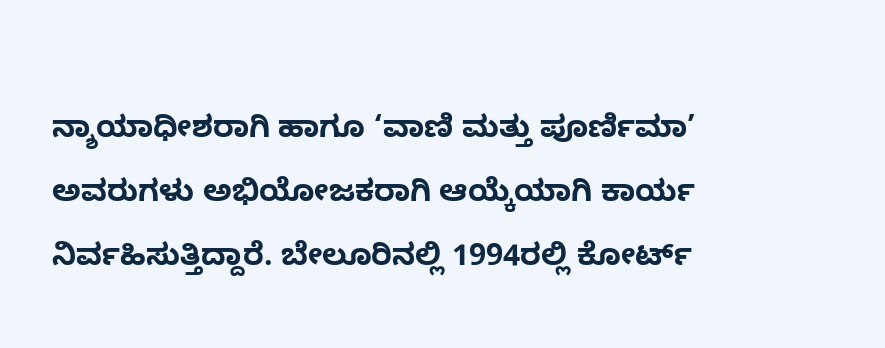ನ್ಶಾಯಾಧೀಶರಾಗಿ ಹಾಗೂ ‘ವಾಣಿ ಮತ್ತು ಪೂರ್ಣಿಮಾ’ ಅವರುಗಳು ಅಭಿಯೋಜಕರಾಗಿ ಆಯ್ಕೆಯಾಗಿ ಕಾರ್ಯ ನಿರ್ವಹಿಸುತ್ತಿದ್ದಾರೆ. ಬೇಲೂರಿನಲ್ಲಿ 1994ರಲ್ಲಿ ಕೋರ್ಟ್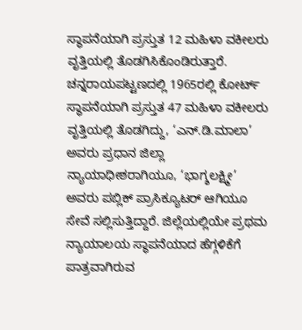ಸ್ಥಾಪನೆಯಾಗಿ ಪ್ರಸ್ತುತ 12 ಮಹಿಳಾ ವಕೀಲರು ವೃತ್ತಿಯಲ್ಲಿ ತೊಡಗಿಸಿಕೊಂಡಿರುತ್ತಾರೆ. ಚನ್ನರಾಯಪಟ್ಟಣದಲ್ಲಿ 1965ರಲ್ಲಿ ಕೋರ್ಟ್ ಸ್ಥಾಪನೆಯಾಗಿ ಪ್ರಸ್ತುತ 47 ಮಹಿಳಾ ವಕೀಲರು ವೃತ್ತಿಯಲ್ಲಿ ತೊಡಗಿದ್ದು, ‘ಎನ್.ಡಿ.ಮಾಲಾ’ ಅವರು ಪ್ರಧಾನ ಜಿಲ್ಲಾ ನ್ಯಾಯಾಧೀಶರಾಗಿಯೂ, ‘ಭಾಗ್ಶಲಕ್ಷ್ಮೀ’ ಅವರು ಪಬ್ಲಿಕ್ ಪ್ರಾಸಿಕ್ಯೂಟರ್ ಆಗಿಯೂ ಸೇವೆ ಸಲ್ಲಿಸುತ್ತಿದ್ದಾರೆ. ಜಿಲ್ಲೆಯಲ್ಲಿಯೇ ಪ್ರಥಮ ನ್ಯಾಯಾಲಯ ಸ್ಥಾಪನೆಯಾದ ಹೆಗ್ಗಳಿಕೆಗೆ ಪಾತ್ರವಾಗಿರುವ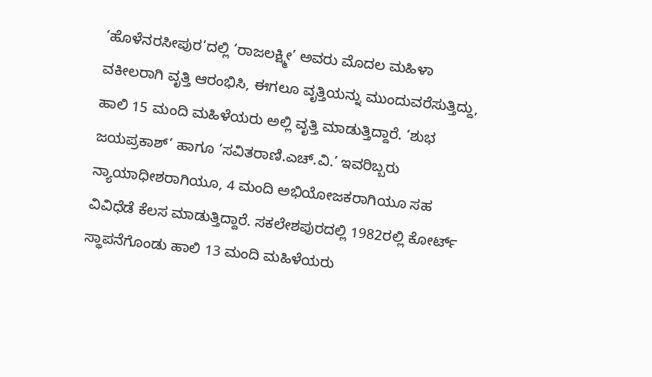‘ಹೊಳೆನರಸೀಪುರ’ದಲ್ಲಿ ‘ರಾಜಲಕ್ಷ್ಮೀ’ ಅವರು ಮೊದಲ ಮಹಿಳಾ ವಕೀಲರಾಗಿ ವೃತ್ತಿ ಆರಂಭಿಸಿ, ಈಗಲೂ ವೃತ್ತಿಯನ್ನು ಮುಂದುವರೆಸುತ್ತಿದ್ದು, ಹಾಲಿ 15 ಮಂದಿ ಮಹಿಳೆಯರು ಅಲ್ಲಿ ವೃತ್ತಿ ಮಾಡುತ್ತಿದ್ದಾರೆ. ‘ಶುಭ ಜಯಪ್ರಕಾಶ್’ ಹಾಗೂ ‘ಸವಿತರಾಣಿ.ಎಚ್.ವಿ.’ ಇವರಿಬ್ಬರು  ನ್ಯಾಯಾಧೀಶರಾಗಿಯೂ, 4 ಮಂದಿ ಅಭಿಯೋಜಕರಾಗಿಯೂ ಸಹ ವಿವಿಧೆಡೆ ಕೆಲಸ ಮಾಡುತ್ತಿದ್ದಾರೆ. ಸಕಲೇಶಪುರದಲ್ಲಿ 1982ರಲ್ಲಿ ಕೋರ್ಟ್ ಸ್ಥಾಪನೆಗೊಂಡು ಹಾಲಿ 13 ಮಂದಿ ಮಹಿಳೆಯರು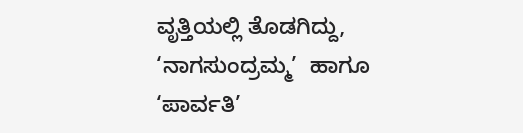ವೃತ್ತಿಯಲ್ಲಿ ತೊಡಗಿದ್ದು, ‘ನಾಗಸುಂದ್ರಮ್ಮ’  ಹಾಗೂ ‘ಪಾರ್ವತಿ’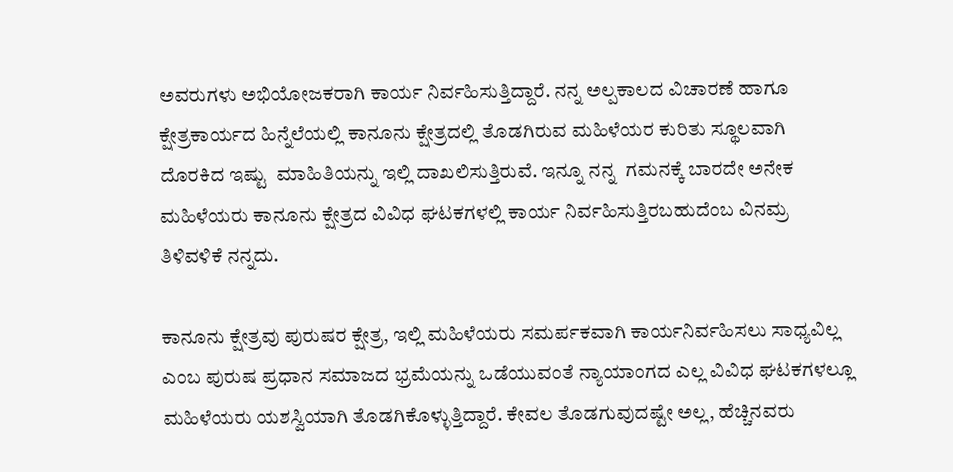ಅವರುಗಳು ಅಭಿಯೋಜಕರಾಗಿ ಕಾರ್ಯ ನಿರ್ವಹಿಸುತ್ತಿದ್ದಾರೆ. ನನ್ನ ಅಲ್ಪಕಾಲದ ವಿಚಾರಣೆ ಹಾಗೂ ಕ್ಷೇತ್ರಕಾರ್ಯದ ಹಿನ್ನೆಲೆಯಲ್ಲಿ ಕಾನೂನು ಕ್ಷೇತ್ರದಲ್ಲಿ ತೊಡಗಿರುವ ಮಹಿಳೆಯರ ಕುರಿತು ಸ್ಥೂಲವಾಗಿ ದೊರಕಿದ ಇಷ್ಟು  ಮಾಹಿತಿಯನ್ನು ಇಲ್ಲಿ ದಾಖಲಿಸುತ್ತಿರುವೆ. ಇನ್ನೂ ನನ್ನ  ಗಮನಕ್ಕೆ ಬಾರದೇ ಅನೇಕ ಮಹಿಳೆಯರು ಕಾನೂನು ಕ್ಷೇತ್ರದ ವಿವಿಧ ಘಟಕಗಳಲ್ಲಿ ಕಾರ್ಯ ನಿರ್ವಹಿಸುತ್ತಿರಬಹುದೆಂಬ ವಿನಮ್ರ ತಿಳಿವಳಿಕೆ ನನ್ನದು.

ಕಾನೂನು ಕ್ಷೇತ್ರವು ಪುರುಷರ ಕ್ಷೇತ್ರ, ಇಲ್ಲಿ ಮಹಿಳೆಯರು ಸಮರ್ಪಕವಾಗಿ ಕಾರ್ಯನಿರ್ವಹಿಸಲು ಸಾಧ್ಯವಿಲ್ಲ ಎಂಬ ಪುರುಷ ಪ್ರಧಾನ ಸಮಾಜದ ಭ್ರಮೆಯನ್ನು ಒಡೆಯುವಂತೆ ನ್ಯಾಯಾಂಗದ ಎಲ್ಲ ವಿವಿಧ ಘಟಕಗಳಲ್ಲೂ ಮಹಿಳೆಯರು ಯಶಸ್ವಿಯಾಗಿ ತೊಡಗಿಕೊಳ್ಳುತ್ತಿದ್ದಾರೆ. ಕೇವಲ ತೊಡಗುವುದಷ್ಟೇ ಅಲ್ಲ, ಹೆಚ್ಚಿನವರು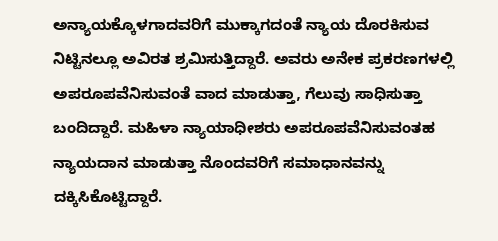ಅನ್ಯಾಯಕ್ಕೊಳಗಾದವರಿಗೆ ಮುಕ್ಕಾಗದಂತೆ ನ್ಯಾಯ ದೊರಕಿಸುವ ನಿಟ್ಟಿನಲ್ಲೂ ಅವಿರತ ಶ್ರಮಿಸುತ್ತಿದ್ದಾರೆ. ಅವರು ಅನೇಕ ಪ್ರಕರಣಗಳಲ್ಲಿ ಅಪರೂಪವೆನಿಸುವಂತೆ ವಾದ ಮಾಡುತ್ತಾ, ಗೆಲುವು ಸಾಧಿಸುತ್ತಾ ಬಂದಿದ್ದಾರೆ. ಮಹಿಳಾ ನ್ಯಾಯಾಧೀಶರು ಅಪರೂಪವೆನಿಸುವಂತಹ ನ್ಯಾಯದಾನ ಮಾಡುತ್ತಾ ನೊಂದವರಿಗೆ ಸಮಾಧಾನವನ್ನು ದಕ್ಕಿಸಿಕೊಟ್ಟಿದ್ದಾರೆ.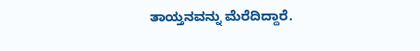ತಾಯ್ತನವನ್ನು ಮೆರೆದಿದ್ದಾರೆ.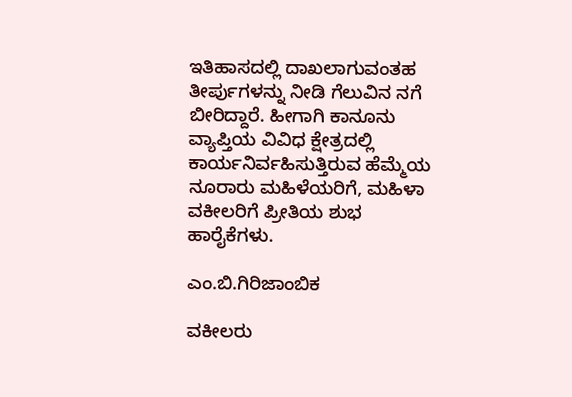ಇತಿಹಾಸದಲ್ಲಿ ದಾಖಲಾಗುವಂತಹ ತೀರ್ಪುಗಳನ್ನು ನೀಡಿ ಗೆಲುವಿನ ನಗೆ ಬೀರಿದ್ದಾರೆ. ಹೀಗಾಗಿ ಕಾನೂನು ವ್ಯಾಪ್ತಿಯ ವಿವಿಧ ಕ್ಷೇತ್ರದಲ್ಲಿ ಕಾರ್ಯನಿರ್ವಹಿಸುತ್ತಿರುವ ಹೆಮ್ಮೆಯ ನೂರಾರು ಮಹಿಳೆಯರಿಗೆ, ಮಹಿಳಾ ವಕೀಲರಿಗೆ ಪ್ರೀತಿಯ ಶುಭ ಹಾರೈಕೆಗಳು.

ಎಂ.ಬಿ.ಗಿರಿಜಾಂಬಿಕ

ವಕೀಲರು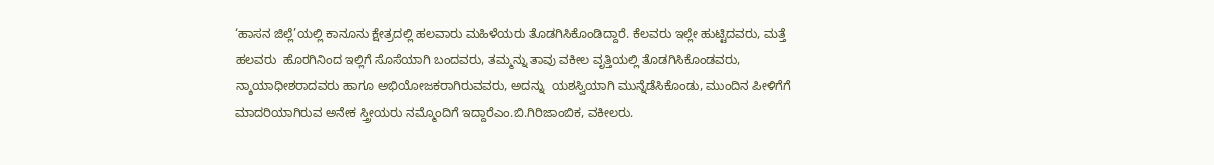‘ಹಾಸನ ಜಿಲ್ಲೆ’ಯಲ್ಲಿ ಕಾನೂನು ಕ್ಷೇತ್ರದಲ್ಲಿ ಹಲವಾರು ಮಹಿಳೆಯರು ತೊಡಗಿಸಿಕೊಂಡಿದ್ದಾರೆ. ಕೆಲವರು ಇಲ್ಲೇ ಹುಟ್ಟಿದವರು, ಮತ್ತೆ ಹಲವರು  ಹೊರಗಿನಿಂದ ಇಲ್ಲಿಗೆ ಸೊಸೆಯಾಗಿ ಬಂದವರು, ತಮ್ಮನ್ನು ತಾವು ವಕೀಲ ವೃತ್ತಿಯಲ್ಲಿ ತೊಡಗಿಸಿಕೊಂಡವರು, ನ್ಶಾಯಾಧೀಶರಾದವರು ಹಾಗೂ ಅಭಿಯೋಜಕರಾಗಿರುವವರು, ಅದನ್ನು  ಯಶಸ್ವಿಯಾಗಿ ಮುನ್ನೆಡೆಸಿಕೊಂಡು, ಮುಂದಿನ ಪೀಳಿಗೆಗೆ ಮಾದರಿಯಾಗಿರುವ ಅನೇಕ ಸ್ತ್ರೀಯರು ನಮ್ಮೊಂದಿಗೆ ಇದ್ದಾರೆಎಂ.ಬಿ.ಗಿರಿಜಾಂಬಿಕ, ವಕೀಲರು.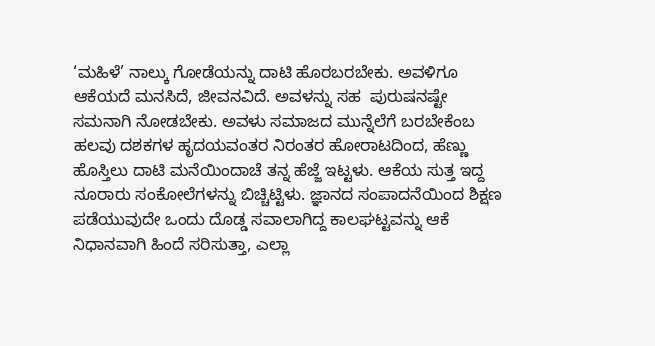‘ಮಹಿಳೆ’ ನಾಲ್ಕು ಗೋಡೆಯನ್ನು ದಾಟಿ ಹೊರಬರಬೇಕು. ಅವಳಿಗೂ ಆಕೆಯದೆ ಮನಸಿದೆ, ಜೀವನವಿದೆ. ಅವಳನ್ನು ಸಹ  ಪುರುಷನಷ್ಟೇ ಸಮನಾಗಿ ನೋಡಬೇಕು. ಅವಳು ಸಮಾಜದ ಮುನ್ನೆಲೆಗೆ ಬರಬೇಕೆಂಬ ಹಲವು ದಶಕಗಳ ಹೃದಯವಂತರ ನಿರಂತರ ಹೋರಾಟದಿಂದ, ಹೆಣ್ಣು ಹೊಸ್ತಿಲು ದಾಟಿ ಮನೆಯಿಂದಾಚೆ ತನ್ನ ಹೆಜ್ಜೆ ಇಟ್ಟಳು. ಆಕೆಯ ಸುತ್ತ ಇದ್ದ ನೂರಾರು ಸಂಕೋಲೆಗಳನ್ನು ಬಿಚ್ಚಿಟ್ಟಿಳು. ಜ್ಞಾನದ ಸಂಪಾದನೆಯಿಂದ ಶಿಕ್ಷಣ ಪಡೆಯುವುದೇ ಒಂದು ದೊಡ್ಡ ಸವಾಲಾಗಿದ್ದ ಕಾಲಘಟ್ಟವನ್ನು ಆಕೆ ನಿಧಾನವಾಗಿ ಹಿಂದೆ ಸರಿಸುತ್ತಾ, ಎಲ್ಲಾ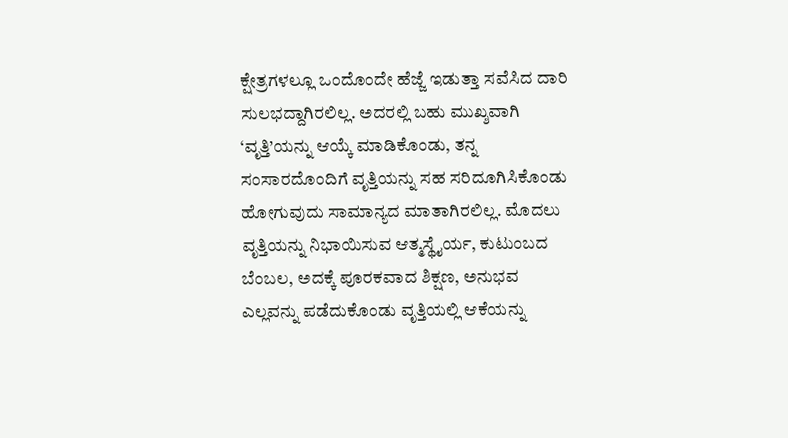ಕ್ಷೇತ್ರಗಳಲ್ಲೂ ಒಂದೊಂದೇ ಹೆಜ್ಜೆ ಇಡುತ್ತಾ ಸವೆಸಿದ ದಾರಿ ಸುಲಭದ್ದಾಗಿರಲಿಲ್ಲ. ಅದರಲ್ಲಿ ಬಹು ಮುಖ್ಶವಾಗಿ ‘ವೃತ್ತಿ’ಯನ್ನು ಆಯ್ಕೆ ಮಾಡಿಕೊಂಡು, ತನ್ನ ಸಂಸಾರದೊಂದಿಗೆ ವೃತ್ತಿಯನ್ನು ಸಹ ಸರಿದೂಗಿಸಿಕೊಂಡು ಹೋಗುವುದು ಸಾಮಾನ್ಯದ ಮಾತಾಗಿರಲಿಲ್ಲ. ಮೊದಲು ವೃತ್ತಿಯನ್ನು ನಿಭಾಯಿಸುವ ಆತ್ಮಸ್ಥೈರ್ಯ, ಕುಟುಂಬದ ಬೆಂಬಲ, ಅದಕ್ಕೆ ಪೂರಕವಾದ ಶಿಕ್ಷಣ, ಅನುಭವ ಎಲ್ಲವನ್ನು ಪಡೆದುಕೊಂಡು ವೃತ್ತಿಯಲ್ಲಿ ಆಕೆಯನ್ನು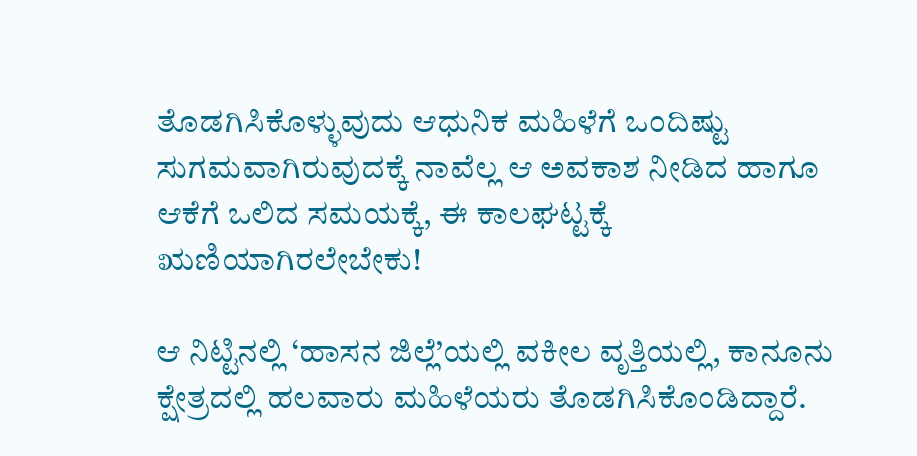ತೊಡಗಿಸಿಕೊಳ್ಳುವುದು ಆಧುನಿಕ ಮಹಿಳೆಗೆ ಒಂದಿಷ್ಟು ಸುಗಮವಾಗಿರುವುದಕ್ಕೆ ನಾವೆಲ್ಲ ಆ ಅವಕಾಶ ನೀಡಿದ ಹಾಗೂ ಆಕೆಗೆ ಒಲಿದ ಸಮಯಕ್ಕೆ, ಈ ಕಾಲಘಟ್ಟಕ್ಕೆ ಋಣಿಯಾಗಿರಲೇಬೇಕು!

ಆ ನಿಟ್ಟಿನಲ್ಲಿ ‘ಹಾಸನ ಜಿಲ್ಲೆ’ಯಲ್ಲಿ ವಕೀಲ ವೃತ್ತಿಯಲ್ಲಿ, ಕಾನೂನು ಕ್ಷೇತ್ರದಲ್ಲಿ ಹಲವಾರು ಮಹಿಳೆಯರು ತೊಡಗಿಸಿಕೊಂಡಿದ್ದಾರೆ.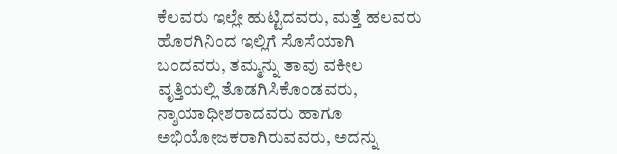ಕೆಲವರು ಇಲ್ಲೇ ಹುಟ್ಟಿದವರು, ಮತ್ತೆ ಹಲವರು  ಹೊರಗಿನಿಂದ ಇಲ್ಲಿಗೆ ಸೊಸೆಯಾಗಿ ಬಂದವರು, ತಮ್ಮನ್ನು ತಾವು ವಕೀಲ ವೃತ್ತಿಯಲ್ಲಿ ತೊಡಗಿಸಿಕೊಂಡವರು, ನ್ಶಾಯಾಧೀಶರಾದವರು ಹಾಗೂ ಅಭಿಯೋಜಕರಾಗಿರುವವರು, ಅದನ್ನು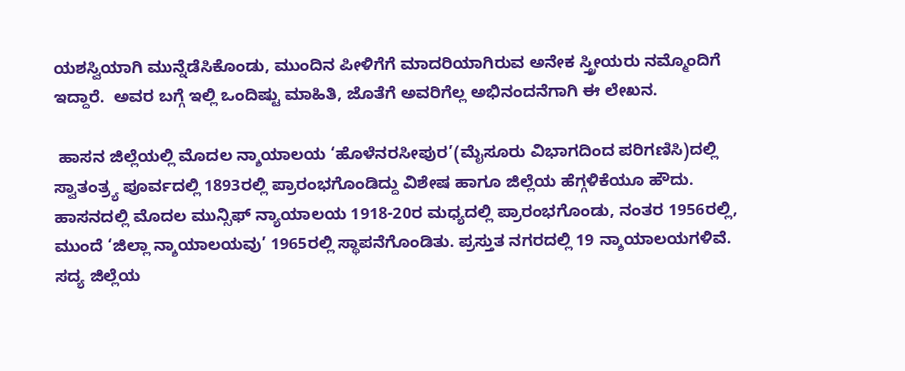ಯಶಸ್ವಿಯಾಗಿ ಮುನ್ನೆಡೆಸಿಕೊಂಡು, ಮುಂದಿನ ಪೀಳಿಗೆಗೆ ಮಾದರಿಯಾಗಿರುವ ಅನೇಕ ಸ್ತ್ರೀಯರು ನಮ್ಮೊಂದಿಗೆ ಇದ್ದಾರೆ.  ಅವರ ಬಗ್ಗೆ ಇಲ್ಲಿ ಒಂದಿಷ್ಟು ಮಾಹಿತಿ, ಜೊತೆಗೆ ಅವರಿಗೆಲ್ಲ ಅಭಿನಂದನೆಗಾಗಿ ಈ ಲೇಖನ.

 ಹಾಸನ ಜಿಲ್ಲೆಯಲ್ಲಿ ಮೊದಲ ನ್ಶಾಯಾಲಯ ‘ಹೊಳೆನರಸೀಪುರ’(ಮೈಸೂರು ವಿಭಾಗದಿಂದ ಪರಿಗಣಿಸಿ)ದಲ್ಲಿ ಸ್ವಾತಂತ್ರ್ಯ ಪೂರ್ವದಲ್ಲಿ 1893ರಲ್ಲಿ ಪ್ರಾರಂಭಗೊಂಡಿದ್ದು ವಿಶೇಷ ಹಾಗೂ ಜಿಲ್ಲೆಯ ಹೆಗ್ಗಳಿಕೆಯೂ ಹೌದು. ಹಾಸನದಲ್ಲಿ ಮೊದಲ ಮುನ್ಸಿಫ್ ನ್ಯಾಯಾಲಯ 1918-20ರ ಮಧ್ಯದಲ್ಲಿ ಪ್ರಾರಂಭಗೊಂಡು, ನಂತರ 1956ರಲ್ಲಿ, ಮುಂದೆ ‘ಜಿಲ್ಲಾ ನ್ಶಾಯಾಲಯವು’ 1965ರಲ್ಲಿ ಸ್ಥಾಪನೆಗೊಂಡಿತು. ಪ್ರಸ್ತುತ ನಗರದಲ್ಲಿ 19 ನ್ಶಾಯಾಲಯಗಳಿವೆ. ಸದ್ಯ ಜಿಲ್ಲೆಯ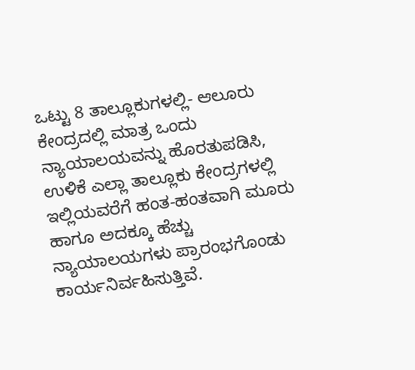ಒಟ್ಟು 8 ತಾಲ್ಲೂಕುಗಳಲ್ಲಿ- ಆಲೂರು ಕೇಂದ್ರದಲ್ಲಿ ಮಾತ್ರ ಒಂದು ನ್ಯಾಯಾಲಯವನ್ನು ಹೊರತುಪಡಿಸಿ, ಉಳಿಕೆ ಎಲ್ಲಾ ತಾಲ್ಲೂಕು ಕೇಂದ್ರಗಳಲ್ಲಿ ಇಲ್ಲಿಯವರೆಗೆ ಹಂತ-ಹಂತವಾಗಿ ಮೂರು ಹಾಗೂ ಅದಕ್ಕೂ ಹೆಚ್ಚು ನ್ಯಾಯಾಲಯಗಳು ಪ್ರಾರಂಭಗೊಂಡು ಕಾರ್ಯನಿರ್ವಹಿಸುತ್ತಿವೆ.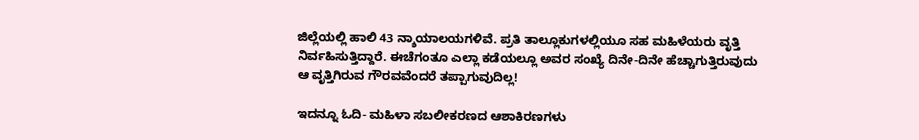ಜಿಲ್ಲೆಯಲ್ಲಿ ಹಾಲಿ 43 ನ್ಶಾಯಾಲಯಗಳಿವೆ. ಪ್ರತಿ ತಾಲ್ಲೂಕುಗಳಲ್ಲಿಯೂ ಸಹ ಮಹಿಳೆಯರು ವೃತ್ತಿ ನಿರ್ವಹಿಸುತ್ತಿದ್ದಾರೆ. ಈಚೆಗಂತೂ ಎಲ್ಲಾ ಕಡೆಯಲ್ಲೂ ಅವರ ಸಂಖ್ಯೆ ದಿನೇ-ದಿನೇ ಹೆಚ್ಚಾಗುತ್ತಿರುವುದು ಆ ವೃತ್ತಿಗಿರುವ ಗೌರವವೆಂದರೆ ತಪ್ಪಾಗುವುದಿಲ್ಲ!

ಇದನ್ನೂ ಓದಿ- ಮಹಿಳಾ ಸಬಲೀಕರಣದ ಆಶಾಕಿರಣಗಳು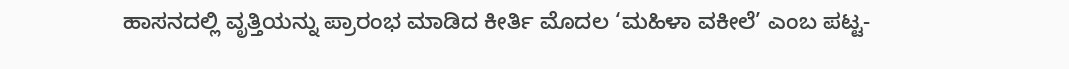ಹಾಸನದಲ್ಲಿ ವೃತ್ತಿಯನ್ನು ಪ್ರಾರಂಭ ಮಾಡಿದ ಕೀರ್ತಿ ಮೊದಲ ‘ಮಹಿಳಾ ವಕೀಲೆ’ ಎಂಬ ಪಟ್ಟ-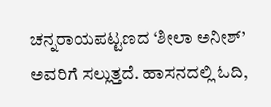ಚನ್ನರಾಯಪಟ್ಟಣದ ‘ಶೀಲಾ ಅನೀಶ್’ ಅವರಿಗೆ ಸಲ್ಲುತ್ತದೆ. ಹಾಸನದಲ್ಲಿ ಓದಿ,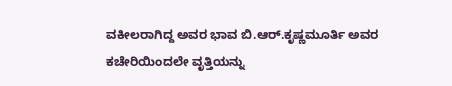ವಕೀಲರಾಗಿದ್ದ ಅವರ ಭಾವ ಬಿ.ಆರ್.ಕೃಷ್ಣಮೂರ್ತಿ ಅವರ ಕಚೇರಿಯಿಂದಲೇ ವೃತ್ತಿಯನ್ನು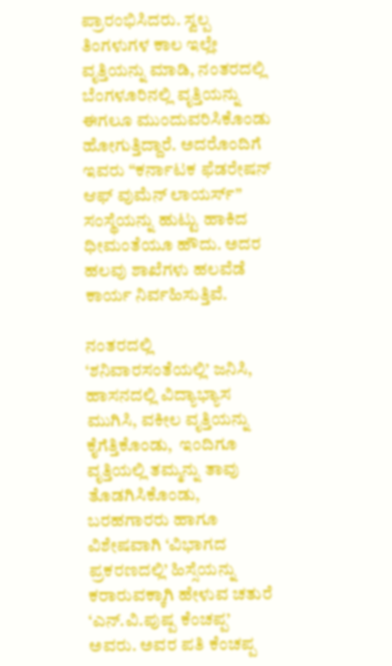ಪ್ರಾರಂಭಿಸಿದರು. ಸ್ವಲ್ಪ ತಿಂಗಳುಗಳ ಕಾಲ ಇಲ್ಲೇ ವೃತ್ತಿಯನ್ನು ಮಾಡಿ, ನಂತರದಲ್ಲಿ ಬೆಂಗಳೂರಿನಲ್ಲಿ ವೃತ್ತಿಯನ್ನು ಈಗಲೂ ಮುಂದುವರಿಸಿಕೊಂಡು ಹೋಗುತ್ತಿದ್ದಾರೆ. ಅದರೊಂದಿಗೆ ಇವರು “ಕರ್ನಾಟಕ ಫೆಡರೇಷನ್ ಆಫ್ ವುಮೆನ್ ಲಾಯರ್ಸ್” ಸಂಸ್ಥೆಯನ್ನು ಹುಟ್ಟು ಹಾಕಿದ ಧೀಮಂತೆಯೂ ಹೌದು. ಅದರ ಹಲವು ಶಾಖೆಗಳು ಹಲವೆಡೆ ಕಾರ್ಯ ನಿರ್ವಹಿಸುತ್ತಿವೆ.

ನಂತರದಲ್ಲಿ ‘ಶನಿವಾರಸಂತೆಯಲ್ಲಿ’ ಜನಿಸಿ, ಹಾಸನದಲ್ಲಿ ವಿದ್ಯಾಭ್ಯಾಸ ಮುಗಿಸಿ, ವಕೀಲ ವೃತ್ತಿಯನ್ನು ಕೈಗೆತ್ತಿಕೊಂಡು,  ಇಂದಿಗೂ ವೃತ್ತಿಯಲ್ಲಿ ತಮ್ಮನ್ನು ತಾವು ತೊಡಗಿಸಿಕೊಂಡು, ಬರಹಗಾರರು ಹಾಗೂ ವಿಶೇಷವಾಗಿ ‘ವಿಭಾಗದ ಪ್ರಕರಣದಲ್ಲಿ’ ಹಿಸ್ಸೆಯನ್ನು ಕರಾರುವಕ್ಕಾಗಿ ಹೇಳುವ ಚತುರೆ ‘ಎನ್.ವಿ.ಪುಷ್ಪ ಕೆಂಚಪ್ಪ’ ಅವರು. ಅವರ ಪತಿ ಕೆಂಚಪ್ಪ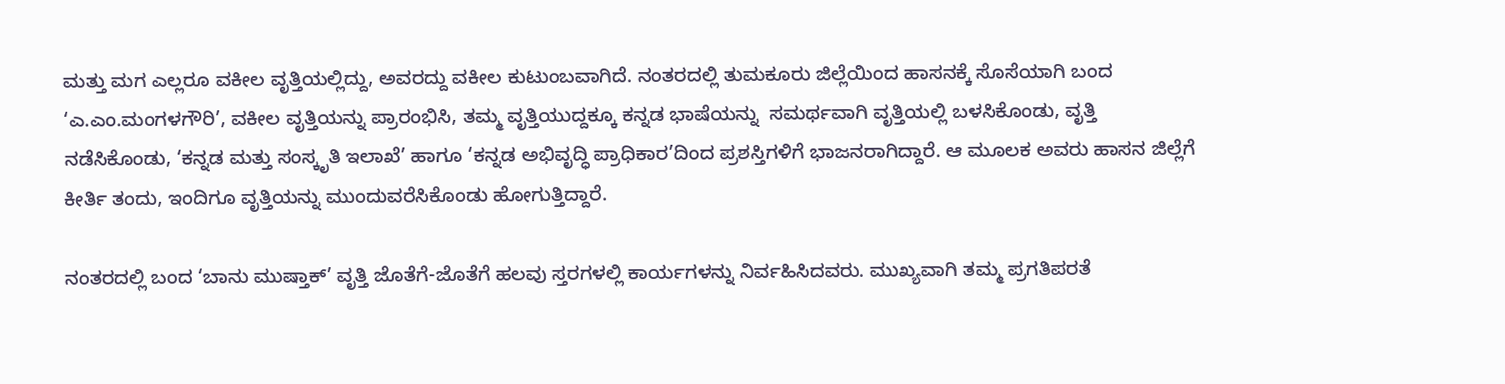ಮತ್ತು ಮಗ ಎಲ್ಲರೂ ವಕೀಲ ವೃತ್ತಿಯಲ್ಲಿದ್ದು, ಅವರದ್ದು ವಕೀಲ ಕುಟುಂಬವಾಗಿದೆ. ನಂತರದಲ್ಲಿ ತುಮಕೂರು ಜಿಲ್ಲೆಯಿಂದ ಹಾಸನಕ್ಕೆ ಸೊಸೆಯಾಗಿ ಬಂದ ‘ಎ.ಎಂ.ಮಂಗಳಗೌರಿ’, ವಕೀಲ ವೃತ್ತಿಯನ್ನು ಪ್ರಾರಂಭಿಸಿ, ತಮ್ಮ ವೃತ್ತಿಯುದ್ದಕ್ಕೂ ಕನ್ನಡ ಭಾಷೆಯನ್ನು  ಸಮರ್ಥವಾಗಿ ವೃತ್ತಿಯಲ್ಲಿ ಬಳಸಿಕೊಂಡು, ವೃತ್ತಿ ನಡೆಸಿಕೊಂಡು, ‘ಕನ್ನಡ ಮತ್ತು ಸಂಸ್ಕೃತಿ ಇಲಾಖೆ’ ಹಾಗೂ ‘ಕನ್ನಡ ಅಭಿವೃದ್ಧಿ ಪ್ರಾಧಿಕಾರ’ದಿಂದ ಪ್ರಶಸ್ತಿಗಳಿಗೆ ಭಾಜನರಾಗಿದ್ದಾರೆ. ಆ ಮೂಲಕ ಅವರು ಹಾಸನ ಜಿಲ್ಲೆಗೆ ಕೀರ್ತಿ ತಂದು, ಇಂದಿಗೂ ವೃತ್ತಿಯನ್ನು ಮುಂದುವರೆಸಿಕೊಂಡು ಹೋಗುತ್ತಿದ್ದಾರೆ.

ನಂತರದಲ್ಲಿ ಬಂದ ‘ಬಾನು ಮುಷ್ತಾಕ್’ ವೃತ್ತಿ ಜೊತೆಗೆ-ಜೊತೆಗೆ ಹಲವು ಸ್ತರಗಳಲ್ಲಿ ಕಾರ್ಯಗಳನ್ನು ನಿರ್ವಹಿಸಿದವರು. ಮುಖ್ಯವಾಗಿ ತಮ್ಮ ಪ್ರಗತಿಪರತೆ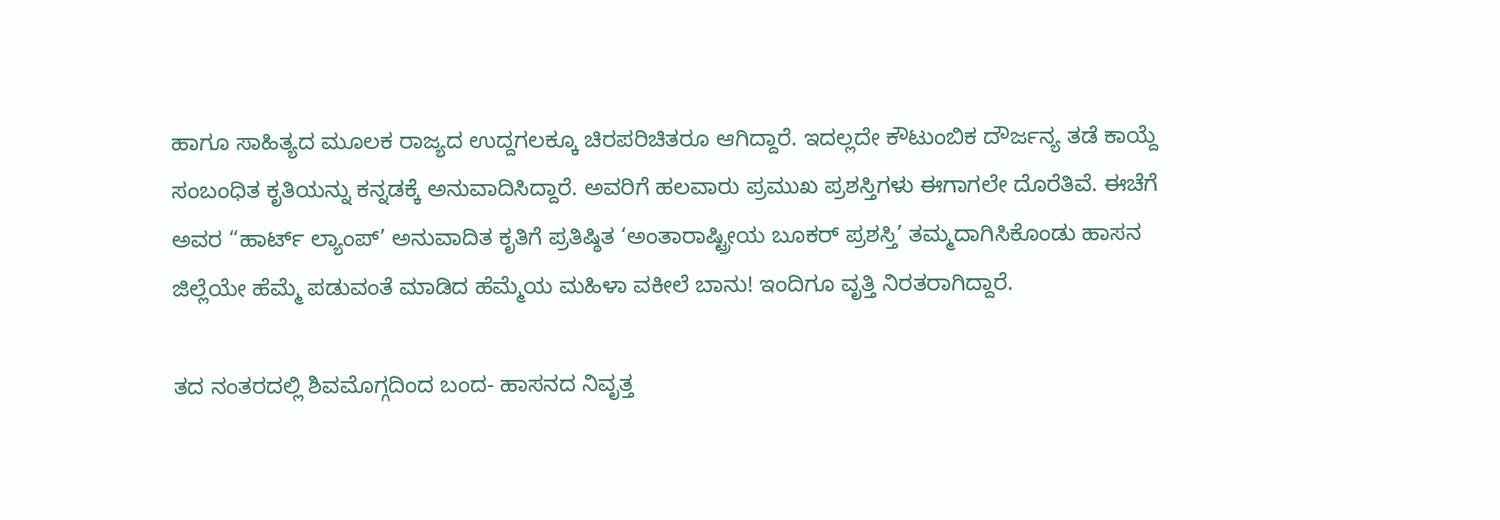ಹಾಗೂ ಸಾಹಿತ್ಯದ ಮೂಲಕ ರಾಜ್ಯದ ಉದ್ದಗಲಕ್ಕೂ ಚಿರಪರಿಚಿತರೂ ಆಗಿದ್ದಾರೆ. ಇದಲ್ಲದೇ ಕೌಟುಂಬಿಕ ದೌರ್ಜನ್ಯ ತಡೆ ಕಾಯ್ದೆ ಸಂಬಂಧಿತ ಕೃತಿಯನ್ನು ಕನ್ನಡಕ್ಕೆ ಅನುವಾದಿಸಿದ್ದಾರೆ. ಅವರಿಗೆ ಹಲವಾರು ಪ್ರಮುಖ ಪ್ರಶಸ್ತಿಗಳು ಈಗಾಗಲೇ ದೊರೆತಿವೆ. ಈಚೆಗೆ ಅವರ “ಹಾರ್ಟ್ ಲ್ಯಾಂಪ್’ ಅನುವಾದಿತ ಕೃತಿಗೆ ಪ್ರತಿಷ್ಠಿತ ‘ಅಂತಾರಾಷ್ಟ್ರೀಯ ಬೂಕರ್ ಪ್ರಶಸ್ತಿ’ ತಮ್ಮದಾಗಿಸಿಕೊಂಡು ಹಾಸನ ಜಿಲ್ಲೆಯೇ ಹೆಮ್ಮೆ ಪಡುವಂತೆ ಮಾಡಿದ ಹೆಮ್ಮೆಯ ಮಹಿಳಾ ವಕೀಲೆ ಬಾನು! ಇಂದಿಗೂ ವೃತ್ತಿ ನಿರತರಾಗಿದ್ದಾರೆ.

ತದ ನಂತರದಲ್ಲಿ ಶಿವಮೊಗ್ಗದಿಂದ ಬಂದ- ಹಾಸನದ ನಿವೃತ್ತ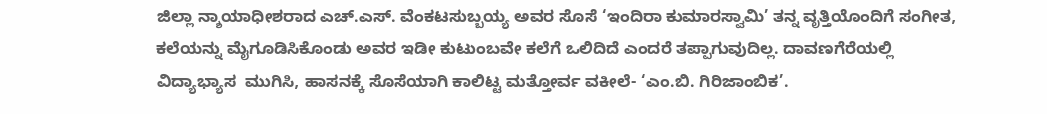ಜಿಲ್ಲಾ ನ್ಶಾಯಾಧೀಶರಾದ ಎಚ್.ಎಸ್. ವೆಂಕಟಸುಬ್ಬಯ್ಯ ಅವರ ಸೊಸೆ ‘ಇಂದಿರಾ ಕುಮಾರಸ್ವಾಮಿ’ ತನ್ನ ವೃತ್ತಿಯೊಂದಿಗೆ ಸಂಗೀತ, ಕಲೆಯನ್ನು ಮೈಗೂಡಿಸಿಕೊಂಡು ಅವರ ಇಡೀ ಕುಟುಂಬವೇ ಕಲೆಗೆ ಒಲಿದಿದೆ ಎಂದರೆ ತಪ್ಪಾಗುವುದಿಲ್ಲ. ದಾವಣಗೆರೆಯಲ್ಲಿ ವಿದ್ಯಾಭ್ಯಾಸ  ಮುಗಿಸಿ, ಹಾಸನಕ್ಕೆ ಸೊಸೆಯಾಗಿ ಕಾಲಿಟ್ಟ ಮತ್ತೋರ್ವ ವಕೀಲೆ- ‘ಎಂ.ಬಿ. ಗಿರಿಜಾಂಬಿಕ’.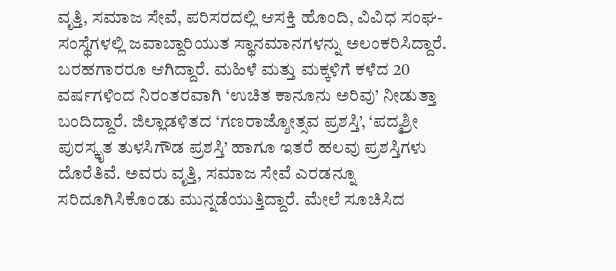ವೃತ್ತಿ, ಸಮಾಜ ಸೇವೆ, ಪರಿಸರದಲ್ಲಿ ಆಸಕ್ತಿ ಹೊಂದಿ, ವಿವಿಧ ಸಂಘ-ಸಂಸ್ಥೆಗಳಲ್ಲಿ ಜವಾಬ್ದಾರಿಯುತ ಸ್ಥಾನಮಾನಗಳನ್ನು ಅಲಂಕರಿಸಿದ್ದಾರೆ. ಬರಹಗಾರರೂ ಆಗಿದ್ದಾರೆ. ಮಹಿಳೆ ಮತ್ತು ಮಕ್ಕಳಿಗೆ ಕಳೆದ 20 ವರ್ಷಗಳಿಂದ ನಿರಂತರವಾಗಿ ‘ಉಚಿತ ಕಾನೂನು ಅರಿವು’ ನೀಡುತ್ತಾ ಬಂದಿದ್ದಾರೆ. ಜಿಲ್ಲಾಡಳಿತದ ‘ಗಣರಾಜ್ಶೋತ್ಸವ ಪ್ರಶಸ್ತಿ’, ‘ಪದ್ಮಶ್ರೀ ಪುರಸ್ಕೃತ ತುಳಸಿಗೌಡ ಪ್ರಶಸ್ತಿ’ ಹಾಗೂ ಇತರೆ ಹಲವು ಪ್ರಶಸ್ತಿಗಳು ದೊರೆತಿವೆ. ಅವರು ವೃತ್ತಿ, ಸಮಾಜ ಸೇವೆ ಎರಡನ್ನೂ ಸರಿದೂಗಿಸಿಕೊಂಡು ಮುನ್ನಡೆಯುತ್ತಿದ್ದಾರೆ. ಮೇಲೆ ಸೂಚಿಸಿದ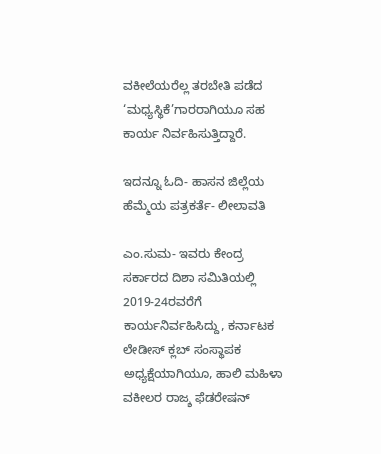ವಕೀಲೆಯರೆಲ್ಲ ತರಬೇತಿ ಪಡೆದ ‘ಮಧ್ಯಸ್ಥಿಕೆ’ಗಾರರಾಗಿಯೂ ಸಹ ಕಾರ್ಯ ನಿರ್ವಹಿಸುತ್ತಿದ್ದಾರೆ.

ಇದನ್ನೂ ಓದಿ- ಹಾಸನ ಜಿಲ್ಲೆಯ ಹೆಮ್ಮೆಯ ಪತ್ರಕರ್ತೆ- ಲೀಲಾವತಿ

ಎಂ.ಸುಮ- ಇವರು ಕೇಂದ್ರ ಸರ್ಕಾರದ ದಿಶಾ ಸಮಿತಿಯಲ್ಲಿ 2019-24ರವರೆಗೆ ಕಾರ್ಯನಿರ್ವಹಿಸಿದ್ದು, ಕರ್ನಾಟಕ ಲೇಡೀಸ್ ಕ್ಲಬ್ ಸಂಸ್ಥಾಪಕ ಅಧ್ಯಕ್ಷೆಯಾಗಿಯೂ, ಹಾಲಿ ಮಹಿಳಾ ವಕೀಲರ ರಾಜ್ಶ ಫೆಡರೇಷನ್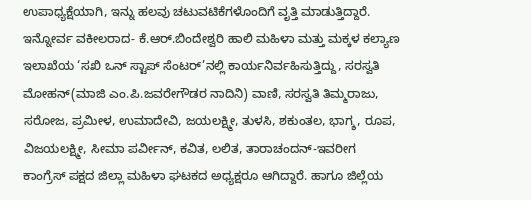ಉಪಾಧ್ಯಕ್ಷೆಯಾಗಿ, ಇನ್ನು ಹಲವು ಚಟುವಟಿಕೆಗಳೊಂದಿಗೆ ವೃತ್ತಿ ಮಾಡುತ್ತಿದ್ದಾರೆ. ಇನ್ನೋರ್ವ ವಕೀಲರಾದ- ಕೆ.ಆರ್.ಬಿಂದೇಶ್ವರಿ ಹಾಲಿ ಮಹಿಳಾ ಮತ್ತು ಮಕ್ಕಳ ಕಲ್ಯಾಣ ಇಲಾಖೆಯ ‘ಸಖಿ ಒನ್ ಸ್ಟಾಪ್ ಸೆಂಟರ್’ನಲ್ಲಿ ಕಾರ್ಯನಿರ್ವಹಿಸುತ್ತಿದ್ದು, ಸರಸ್ವತಿ ಮೋಹನ್(ಮಾಜಿ ಎಂ.ಪಿ.ಜವರೇಗೌಡರ ನಾದಿನಿ) ವಾಣಿ, ಸರಸ್ವತಿ ತಿಮ್ಮರಾಜು, ಸರೋಜ, ಪ್ರಮೀಳ, ಉಮಾದೇವಿ, ಜಯಲಕ್ಷ್ಮೀ, ತುಳಸಿ, ಶಕುಂತಲ, ಭಾಗ್ಶ, ರೂಪ, ವಿಜಯಲಕ್ಷ್ಮೀ, ಸೀಮಾ ಪರ್ವೀನ್, ಕವಿತ, ಲಲಿತ, ತಾರಾಚಂದನ್-ಇವರೀಗ ಕಾಂಗ್ರೆಸ್ ಪಕ್ಷದ ಜಿಲ್ಲಾ ಮಹಿಳಾ ಘಟಕದ ಅಧ್ಯಕ್ಷರೂ ಆಗಿದ್ದಾರೆ. ಹಾಗೂ ಜಿಲ್ಲೆಯ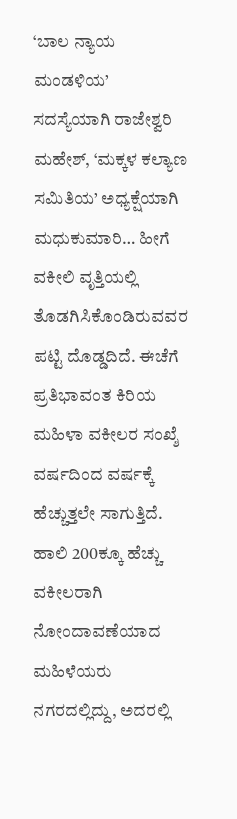‘ಬಾಲ ನ್ಯಾಯ ಮಂಡಳಿಯ’ ಸದಸ್ಯೆಯಾಗಿ ರಾಜೇಶ್ವರಿ ಮಹೇಶ್, ‘ಮಕ್ಕಳ ಕಲ್ಯಾಣ ಸಮಿತಿಯ’ ಅಧ್ಯಕ್ಷೆಯಾಗಿ ಮಧುಕುಮಾರಿ… ಹೀಗೆ ವಕೀಲಿ ವೃತ್ತಿಯಲ್ಲಿ ತೊಡಗಿಸಿಕೊಂಡಿರುವವರ ಪಟ್ಟಿ ದೊಡ್ಡದಿದೆ. ಈಚೆಗೆ ಪ್ರತಿಭಾವಂತ ಕಿರಿಯ ಮಹಿಳಾ ವಕೀಲರ ಸಂಖ್ಶೆ ವರ್ಷದಿಂದ ವರ್ಷಕ್ಕೆ ಹೆಚ್ಚುತ್ತಲೇ ಸಾಗುತ್ತಿದೆ. ಹಾಲಿ 200ಕ್ಕೂ ಹೆಚ್ಚು ವಕೀಲರಾಗಿ ನೋಂದಾವಣೆಯಾದ ಮಹಿಳೆಯರು ನಗರದಲ್ಲಿದ್ದು, ಅದರಲ್ಲಿ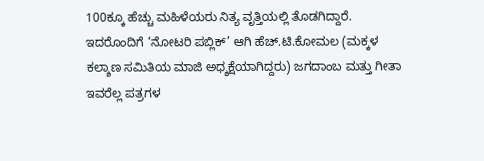100ಕ್ಕೂ ಹೆಚ್ಚು ಮಹಿಳೆಯರು ನಿತ್ಯ ವೃತ್ತಿಯಲ್ಲಿ ತೊಡಗಿದ್ದಾರೆ. ಇದರೊಂದಿಗೆ ‘ನೋಟರಿ ಪಬ್ಲಿಕ್’ ಆಗಿ ಹೆಚ್.ಟಿ.ಕೋಮಲ (ಮಕ್ಕಳ ಕಲ್ಶಾಣ ಸಮಿತಿಯ ಮಾಜಿ ಅಧ್ಶಕ್ಷೆಯಾಗಿದ್ದರು) ಜಗದಾಂಬ ಮತ್ತು ಗೀತಾ ಇವರೆಲ್ಲ ಪತ್ರಗಳ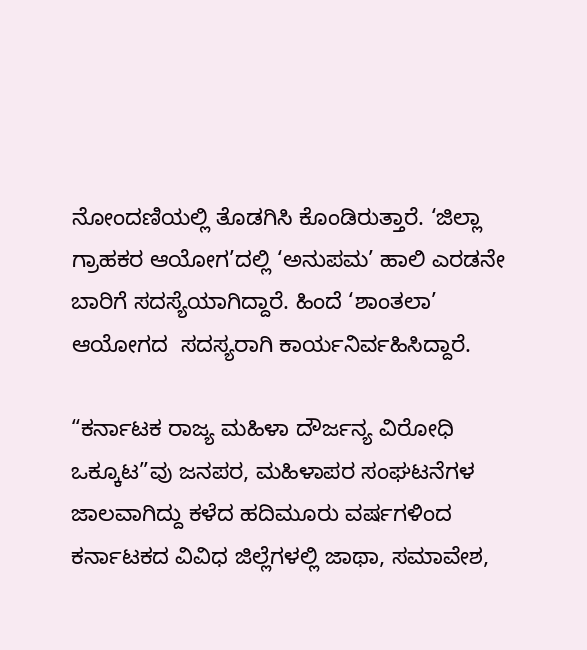ನೋಂದಣಿಯಲ್ಲಿ ತೊಡಗಿಸಿ ಕೊಂಡಿರುತ್ತಾರೆ. ‘ಜಿಲ್ಲಾ ಗ್ರಾಹಕರ ಆಯೋಗ’ದಲ್ಲಿ ‘ಅನುಪಮ’ ಹಾಲಿ ಎರಡನೇ ಬಾರಿಗೆ ಸದಸ್ಯೆಯಾಗಿದ್ದಾರೆ. ಹಿಂದೆ ‘ಶಾಂತಲಾ’ ಆಯೋಗದ  ಸದಸ್ಯರಾಗಿ ಕಾರ್ಯನಿರ್ವಹಿಸಿದ್ದಾರೆ.

“ಕರ್ನಾಟಕ ರಾಜ್ಯ ಮಹಿಳಾ ದೌರ್ಜನ್ಯ ವಿರೋಧಿ ಒಕ್ಕೂಟ”ವು ಜನಪರ, ಮಹಿಳಾಪರ ಸಂಘಟನೆಗಳ ಜಾಲವಾಗಿದ್ದು ಕಳೆದ ಹದಿಮೂರು ವರ್ಷಗಳಿಂದ ಕರ್ನಾಟಕದ ವಿವಿಧ ಜಿಲ್ಲೆಗಳಲ್ಲಿ ಜಾಥಾ, ಸಮಾವೇಶ,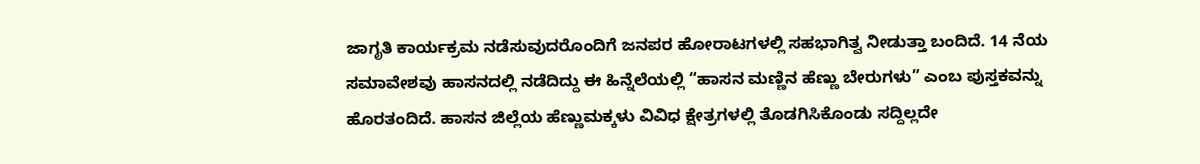ಜಾಗೃತಿ ಕಾರ್ಯಕ್ರಮ ನಡೆಸುವುದರೊಂದಿಗೆ ಜನಪರ ಹೋರಾಟಗಳಲ್ಲಿ ಸಹಭಾಗಿತ್ವ ನೀಡುತ್ತಾ ಬಂದಿದೆ. 14 ನೆಯ ಸಮಾವೇಶವು ಹಾಸನದಲ್ಲಿ ನಡೆದಿದ್ದು ಈ ಹಿನ್ನೆಲೆಯಲ್ಲಿ “ಹಾಸನ ಮಣ್ಣಿನ ಹೆಣ್ಣು ಬೇರುಗಳು” ಎಂಬ ಪುಸ್ತಕವನ್ನು ಹೊರತಂದಿದೆ. ಹಾಸನ ಜಿಲ್ಲೆಯ ಹೆಣ್ಣುಮಕ್ಕಳು ವಿವಿಧ ಕ್ಷೇತ್ರಗಳಲ್ಲಿ ತೊಡಗಿಸಿಕೊಂಡು ಸದ್ದಿಲ್ಲದೇ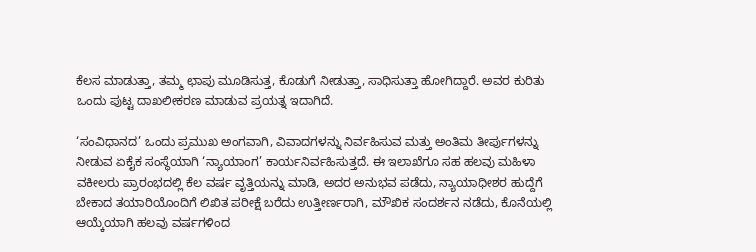ಕೆಲಸ ಮಾಡುತ್ತಾ, ತಮ್ಮ ಛಾಪು ಮೂಡಿಸುತ್ತ, ಕೊಡುಗೆ ನೀಡುತ್ತಾ, ಸಾಧಿಸುತ್ತಾ ಹೋಗಿದ್ದಾರೆ. ಅವರ ಕುರಿತು ಒಂದು ಪುಟ್ಟ ದಾಖಲೀಕರಣ ಮಾಡುವ ಪ್ರಯತ್ನ ಇದಾಗಿದೆ.

‘ಸಂವಿಧಾನದ’ ಒಂದು ಪ್ರಮುಖ ಅಂಗವಾಗಿ, ವಿವಾದಗಳನ್ನು ನಿರ್ವಹಿಸುವ ಮತ್ತು ಅಂತಿಮ ತೀರ್ಪುಗಳನ್ನು ನೀಡುವ ಏಕೈಕ ಸಂಸ್ಥೆಯಾಗಿ ‘ನ್ಯಾಯಾಂಗ’ ಕಾರ್ಯನಿರ್ವಹಿಸುತ್ತದೆ. ಈ ಇಲಾಖೆಗೂ ಸಹ ಹಲವು ಮಹಿಳಾ ವಕೀಲರು ಪ್ರಾರಂಭದಲ್ಲಿ ಕೆಲ ವರ್ಷ ವೃತ್ತಿಯನ್ನು ಮಾಡಿ, ಅದರ ಅನುಭವ ಪಡೆದು, ನ್ಯಾಯಾಧೀಶರ ಹುದ್ದೆಗೆ ಬೇಕಾದ ತಯಾರಿಯೊಂದಿಗೆ ಲಿಖಿತ ಪರೀಕ್ಷೆ ಬರೆದು ಉತ್ತೀರ್ಣರಾಗಿ, ಮೌಖಿಕ ಸಂದರ್ಶನ ನಡೆದು, ಕೊನೆಯಲ್ಲಿ ಆಯ್ಕೆಯಾಗಿ ಹಲವು ವರ್ಷಗಳಿಂದ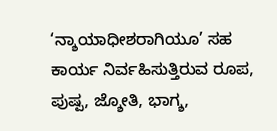‘ನ್ಶಾಯಾಧೀಶರಾಗಿಯೂ’ ಸಹ ಕಾರ್ಯ ನಿರ್ವಹಿಸುತ್ತಿರುವ ರೂಪ, ಪುಷ್ಪ, ಜ್ಶೋತಿ, ಭಾಗ್ಶ,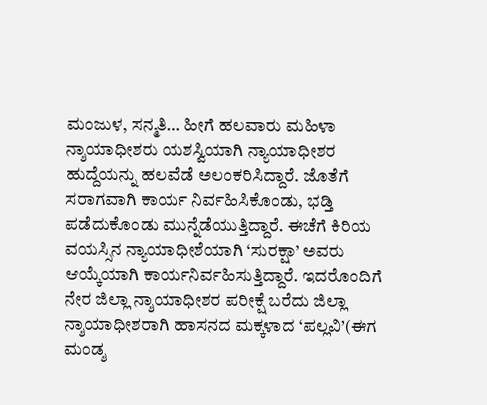ಮಂಜುಳ, ಸನ್ಮತಿ… ಹೀಗೆ ಹಲವಾರು ಮಹಿಳಾ ನ್ಶಾಯಾಧೀಶರು ಯಶಸ್ವಿಯಾಗಿ ನ್ಯಾಯಾಧೀಶರ ಹುದ್ದೆಯನ್ನು ಹಲವೆಡೆ ಅಲಂಕರಿಸಿದ್ದಾರೆ. ಜೊತೆಗೆ ಸರಾಗವಾಗಿ ಕಾರ್ಯ ನಿರ್ವಹಿಸಿಕೊಂಡು, ಭಡ್ತಿ ಪಡೆದುಕೊಂಡು ಮುನ್ನೆಡೆಯುತ್ತಿದ್ದಾರೆ. ಈಚೆಗೆ ಕಿರಿಯ ವಯಸ್ಸಿನ ನ್ಯಾಯಾಧೀಶೆಯಾಗಿ ‘ಸುರಕ್ಷಾ’ ಅವರು ಆಯ್ಕೆಯಾಗಿ ಕಾರ್ಯನಿರ್ವಹಿಸುತ್ತಿದ್ದಾರೆ. ಇದರೊಂದಿಗೆ ನೇರ ಜಿಲ್ಲಾ ನ್ಶಾಯಾಧೀಶರ ಪರೀಕ್ಷೆ ಬರೆದು ಜಿಲ್ಲಾ ನ್ಶಾಯಾಧೀಶರಾಗಿ ಹಾಸನದ ಮಕ್ಕಳಾದ ‘ಪಲ್ಲವಿ’(ಈಗ ಮಂಡ್ಶ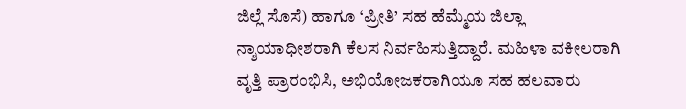ಜಿಲ್ಲೆ ಸೊಸೆ) ಹಾಗೂ ‘ಪ್ರೀತಿ’ ಸಹ ಹೆಮ್ಮೆಯ ಜಿಲ್ಲಾ ನ್ಶಾಯಾಧೀಶರಾಗಿ ಕೆಲಸ ನಿರ್ವಹಿಸುತ್ತಿದ್ದಾರೆ. ಮಹಿಳಾ ವಕೀಲರಾಗಿ ವೃತ್ತಿ ಪ್ರಾರಂಭಿಸಿ, ಅಭಿಯೋಜಕರಾಗಿಯೂ ಸಹ ಹಲವಾರು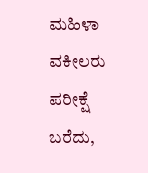ಮಹಿಳಾ ವಕೀಲರು ಪರೀಕ್ಷೆ ಬರೆದು,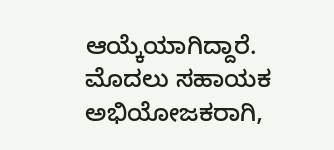ಆಯ್ಕೆಯಾಗಿದ್ದಾರೆ. ಮೊದಲು ಸಹಾಯಕ ಅಭಿಯೋಜಕರಾಗಿ,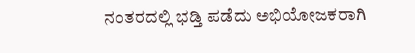ನಂತರದಲ್ಲಿ ಭಡ್ತಿ ಪಡೆದು ಅಭಿಯೋಜಕರಾಗಿ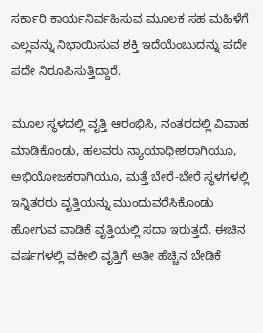ಸರ್ಕಾರಿ ಕಾರ್ಯನಿರ್ವಹಿಸುವ ಮೂಲಕ ಸಹ ಮಹಿಳೆಗೆ ಎಲ್ಲವನ್ನು ನಿಭಾಯಿಸುವ ಶಕ್ತಿ ಇದೆಯೆಂಬುದನ್ನು ಪದೇ ಪದೇ ನಿರೂಪಿಸುತ್ತಿದ್ದಾರೆ.

ಮೂಲ ಸ್ಥಳದಲ್ಲಿ ವೃತ್ತಿ ಆರಂಭಿಸಿ, ನಂತರದಲ್ಲಿ ವಿವಾಹ ಮಾಡಿಕೊಂಡು, ಹಲವರು ನ್ಯಾಯಾಧೀಶರಾಗಿಯೂ, ಅಭಿಯೋಜಕರಾಗಿಯೂ, ಮತ್ತೆ ಬೇರೆ-ಬೇರೆ ಸ್ಥಳಗಳಲ್ಲಿ ಇನ್ನಿತರರು ವೃತ್ತಿಯನ್ನು ಮುಂದುವರೆಸಿಕೊಂಡು ಹೋಗುವ ವಾಡಿಕೆ ವೃತ್ತಿಯಲ್ಲಿ ಸದಾ ಇರುತ್ತದೆ. ಈಚಿನ ವರ್ಷಗಳಲ್ಲಿ ವಕೀಲಿ ವೃತ್ತಿಗೆ ಅತೀ ಹೆಚ್ಚಿನ ಬೇಡಿಕೆ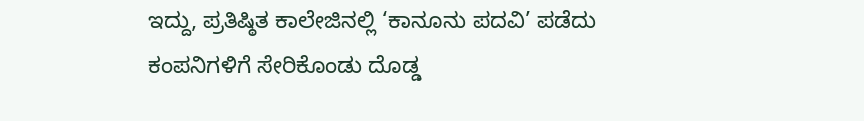ಇದ್ದು, ಪ್ರತಿಷ್ಠಿತ ಕಾಲೇಜಿನಲ್ಲಿ ‘ಕಾನೂನು ಪದವಿ’ ಪಡೆದು ಕಂಪನಿಗಳಿಗೆ ಸೇರಿಕೊಂಡು ದೊಡ್ಡ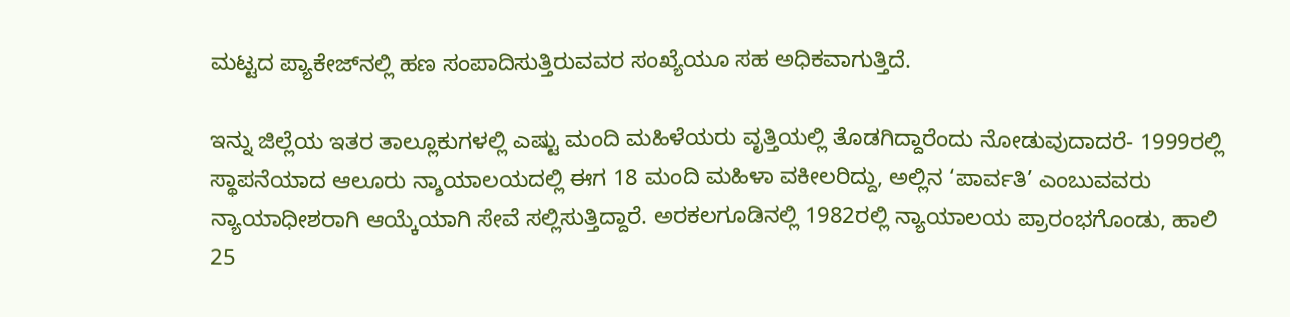ಮಟ್ಟದ ಪ್ಯಾಕೇಜ್‍ನಲ್ಲಿ ಹಣ ಸಂಪಾದಿಸುತ್ತಿರುವವರ ಸಂಖ್ಯೆಯೂ ಸಹ ಅಧಿಕವಾಗುತ್ತಿದೆ.

ಇನ್ನು ಜಿಲ್ಲೆಯ ಇತರ ತಾಲ್ಲೂಕುಗಳಲ್ಲಿ ಎಷ್ಟು ಮಂದಿ ಮಹಿಳೆಯರು ವೃತ್ತಿಯಲ್ಲಿ ತೊಡಗಿದ್ದಾರೆಂದು ನೋಡುವುದಾದರೆ- 1999ರಲ್ಲಿ ಸ್ಥಾಪನೆಯಾದ ಆಲೂರು ನ್ಶಾಯಾಲಯದಲ್ಲಿ ಈಗ 18 ಮಂದಿ ಮಹಿಳಾ ವಕೀಲರಿದ್ದು, ಅಲ್ಲಿನ ‘ಪಾರ್ವತಿ’ ಎಂಬುವವರು ನ್ಯಾಯಾಧೀಶರಾಗಿ ಆಯ್ಕೆಯಾಗಿ ಸೇವೆ ಸಲ್ಲಿಸುತ್ತಿದ್ದಾರೆ. ಅರಕಲಗೂಡಿನಲ್ಲಿ 1982ರಲ್ಲಿ ನ್ಯಾಯಾಲಯ ಪ್ರಾರಂಭಗೊಂಡು, ಹಾಲಿ 25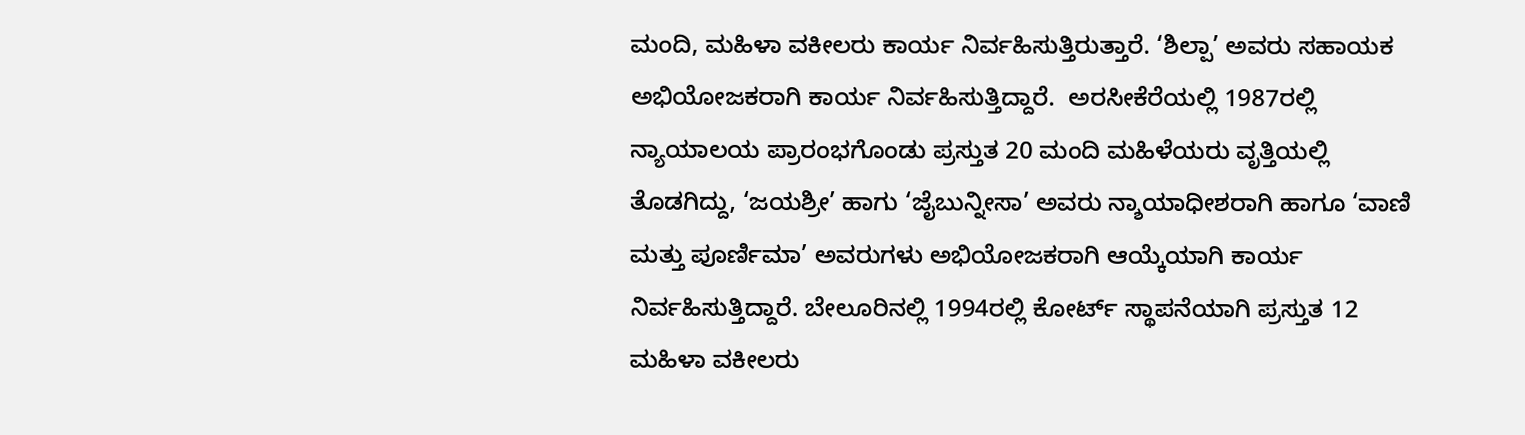ಮಂದಿ, ಮಹಿಳಾ ವಕೀಲರು ಕಾರ್ಯ ನಿರ್ವಹಿಸುತ್ತಿರುತ್ತಾರೆ. ‘ಶಿಲ್ಪಾ’ ಅವರು ಸಹಾಯಕ ಅಭಿಯೋಜಕರಾಗಿ ಕಾರ್ಯ ನಿರ್ವಹಿಸುತ್ತಿದ್ದಾರೆ.  ಅರಸೀಕೆರೆಯಲ್ಲಿ 1987ರಲ್ಲಿ ನ್ಯಾಯಾಲಯ ಪ್ರಾರಂಭಗೊಂಡು ಪ್ರಸ್ತುತ 20 ಮಂದಿ ಮಹಿಳೆಯರು ವೃತ್ತಿಯಲ್ಲಿ ತೊಡಗಿದ್ದು, ‘ಜಯಶ್ರೀ’ ಹಾಗು ‘ಜೈಬುನ್ನೀಸಾ’ ಅವರು ನ್ಶಾಯಾಧೀಶರಾಗಿ ಹಾಗೂ ‘ವಾಣಿ ಮತ್ತು ಪೂರ್ಣಿಮಾ’ ಅವರುಗಳು ಅಭಿಯೋಜಕರಾಗಿ ಆಯ್ಕೆಯಾಗಿ ಕಾರ್ಯ ನಿರ್ವಹಿಸುತ್ತಿದ್ದಾರೆ. ಬೇಲೂರಿನಲ್ಲಿ 1994ರಲ್ಲಿ ಕೋರ್ಟ್ ಸ್ಥಾಪನೆಯಾಗಿ ಪ್ರಸ್ತುತ 12 ಮಹಿಳಾ ವಕೀಲರು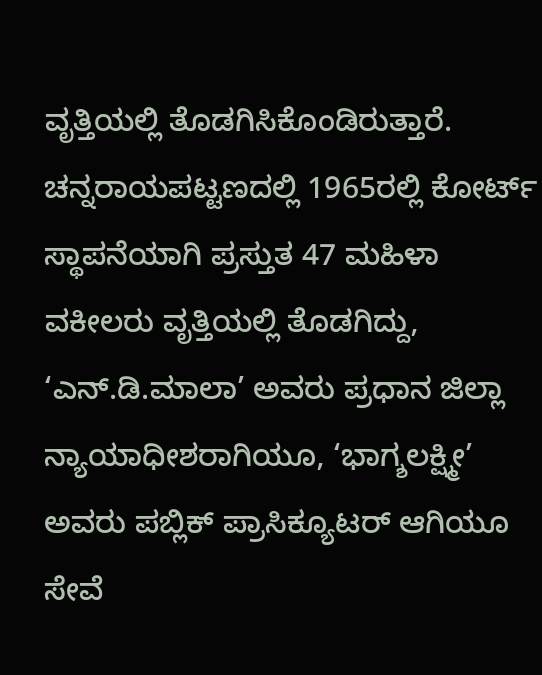ವೃತ್ತಿಯಲ್ಲಿ ತೊಡಗಿಸಿಕೊಂಡಿರುತ್ತಾರೆ. ಚನ್ನರಾಯಪಟ್ಟಣದಲ್ಲಿ 1965ರಲ್ಲಿ ಕೋರ್ಟ್ ಸ್ಥಾಪನೆಯಾಗಿ ಪ್ರಸ್ತುತ 47 ಮಹಿಳಾ ವಕೀಲರು ವೃತ್ತಿಯಲ್ಲಿ ತೊಡಗಿದ್ದು, ‘ಎನ್.ಡಿ.ಮಾಲಾ’ ಅವರು ಪ್ರಧಾನ ಜಿಲ್ಲಾ ನ್ಯಾಯಾಧೀಶರಾಗಿಯೂ, ‘ಭಾಗ್ಶಲಕ್ಷ್ಮೀ’ ಅವರು ಪಬ್ಲಿಕ್ ಪ್ರಾಸಿಕ್ಯೂಟರ್ ಆಗಿಯೂ ಸೇವೆ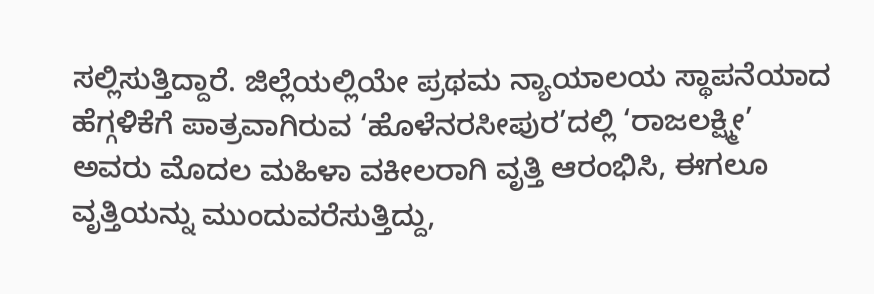ಸಲ್ಲಿಸುತ್ತಿದ್ದಾರೆ. ಜಿಲ್ಲೆಯಲ್ಲಿಯೇ ಪ್ರಥಮ ನ್ಯಾಯಾಲಯ ಸ್ಥಾಪನೆಯಾದ ಹೆಗ್ಗಳಿಕೆಗೆ ಪಾತ್ರವಾಗಿರುವ ‘ಹೊಳೆನರಸೀಪುರ’ದಲ್ಲಿ ‘ರಾಜಲಕ್ಷ್ಮೀ’ ಅವರು ಮೊದಲ ಮಹಿಳಾ ವಕೀಲರಾಗಿ ವೃತ್ತಿ ಆರಂಭಿಸಿ, ಈಗಲೂ ವೃತ್ತಿಯನ್ನು ಮುಂದುವರೆಸುತ್ತಿದ್ದು,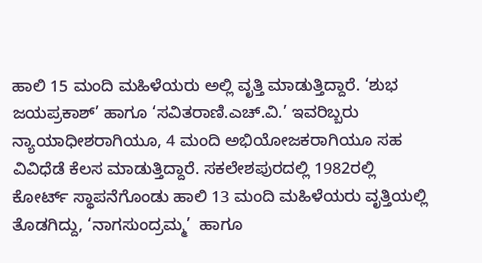ಹಾಲಿ 15 ಮಂದಿ ಮಹಿಳೆಯರು ಅಲ್ಲಿ ವೃತ್ತಿ ಮಾಡುತ್ತಿದ್ದಾರೆ. ‘ಶುಭ ಜಯಪ್ರಕಾಶ್’ ಹಾಗೂ ‘ಸವಿತರಾಣಿ.ಎಚ್.ವಿ.’ ಇವರಿಬ್ಬರು  ನ್ಯಾಯಾಧೀಶರಾಗಿಯೂ, 4 ಮಂದಿ ಅಭಿಯೋಜಕರಾಗಿಯೂ ಸಹ ವಿವಿಧೆಡೆ ಕೆಲಸ ಮಾಡುತ್ತಿದ್ದಾರೆ. ಸಕಲೇಶಪುರದಲ್ಲಿ 1982ರಲ್ಲಿ ಕೋರ್ಟ್ ಸ್ಥಾಪನೆಗೊಂಡು ಹಾಲಿ 13 ಮಂದಿ ಮಹಿಳೆಯರು ವೃತ್ತಿಯಲ್ಲಿ ತೊಡಗಿದ್ದು, ‘ನಾಗಸುಂದ್ರಮ್ಮ’  ಹಾಗೂ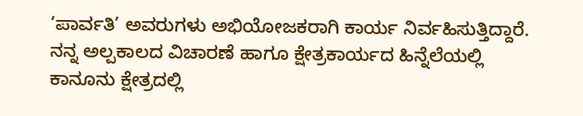‘ಪಾರ್ವತಿ’ ಅವರುಗಳು ಅಭಿಯೋಜಕರಾಗಿ ಕಾರ್ಯ ನಿರ್ವಹಿಸುತ್ತಿದ್ದಾರೆ. ನನ್ನ ಅಲ್ಪಕಾಲದ ವಿಚಾರಣೆ ಹಾಗೂ ಕ್ಷೇತ್ರಕಾರ್ಯದ ಹಿನ್ನೆಲೆಯಲ್ಲಿ ಕಾನೂನು ಕ್ಷೇತ್ರದಲ್ಲಿ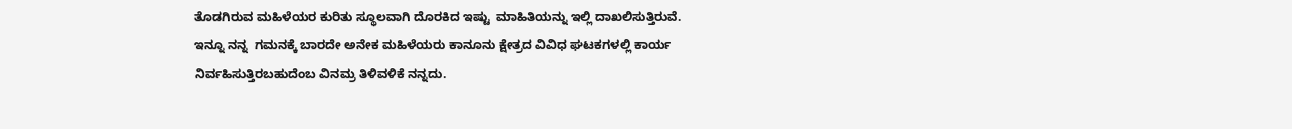ತೊಡಗಿರುವ ಮಹಿಳೆಯರ ಕುರಿತು ಸ್ಥೂಲವಾಗಿ ದೊರಕಿದ ಇಷ್ಟು  ಮಾಹಿತಿಯನ್ನು ಇಲ್ಲಿ ದಾಖಲಿಸುತ್ತಿರುವೆ. ಇನ್ನೂ ನನ್ನ  ಗಮನಕ್ಕೆ ಬಾರದೇ ಅನೇಕ ಮಹಿಳೆಯರು ಕಾನೂನು ಕ್ಷೇತ್ರದ ವಿವಿಧ ಘಟಕಗಳಲ್ಲಿ ಕಾರ್ಯ ನಿರ್ವಹಿಸುತ್ತಿರಬಹುದೆಂಬ ವಿನಮ್ರ ತಿಳಿವಳಿಕೆ ನನ್ನದು.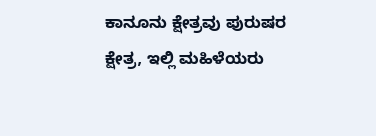ಕಾನೂನು ಕ್ಷೇತ್ರವು ಪುರುಷರ ಕ್ಷೇತ್ರ, ಇಲ್ಲಿ ಮಹಿಳೆಯರು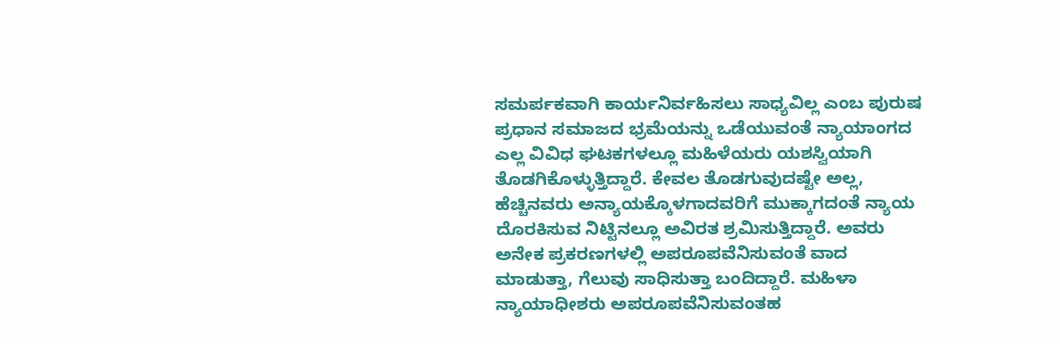ಸಮರ್ಪಕವಾಗಿ ಕಾರ್ಯನಿರ್ವಹಿಸಲು ಸಾಧ್ಯವಿಲ್ಲ ಎಂಬ ಪುರುಷ ಪ್ರಧಾನ ಸಮಾಜದ ಭ್ರಮೆಯನ್ನು ಒಡೆಯುವಂತೆ ನ್ಯಾಯಾಂಗದ ಎಲ್ಲ ವಿವಿಧ ಘಟಕಗಳಲ್ಲೂ ಮಹಿಳೆಯರು ಯಶಸ್ವಿಯಾಗಿ ತೊಡಗಿಕೊಳ್ಳುತ್ತಿದ್ದಾರೆ. ಕೇವಲ ತೊಡಗುವುದಷ್ಟೇ ಅಲ್ಲ, ಹೆಚ್ಚಿನವರು ಅನ್ಯಾಯಕ್ಕೊಳಗಾದವರಿಗೆ ಮುಕ್ಕಾಗದಂತೆ ನ್ಯಾಯ ದೊರಕಿಸುವ ನಿಟ್ಟಿನಲ್ಲೂ ಅವಿರತ ಶ್ರಮಿಸುತ್ತಿದ್ದಾರೆ. ಅವರು ಅನೇಕ ಪ್ರಕರಣಗಳಲ್ಲಿ ಅಪರೂಪವೆನಿಸುವಂತೆ ವಾದ ಮಾಡುತ್ತಾ, ಗೆಲುವು ಸಾಧಿಸುತ್ತಾ ಬಂದಿದ್ದಾರೆ. ಮಹಿಳಾ ನ್ಯಾಯಾಧೀಶರು ಅಪರೂಪವೆನಿಸುವಂತಹ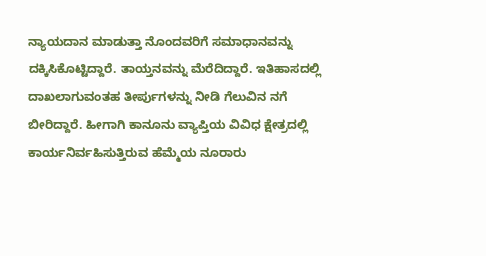ನ್ಯಾಯದಾನ ಮಾಡುತ್ತಾ ನೊಂದವರಿಗೆ ಸಮಾಧಾನವನ್ನು ದಕ್ಕಿಸಿಕೊಟ್ಟಿದ್ದಾರೆ. ತಾಯ್ತನವನ್ನು ಮೆರೆದಿದ್ದಾರೆ. ಇತಿಹಾಸದಲ್ಲಿ ದಾಖಲಾಗುವಂತಹ ತೀರ್ಪುಗಳನ್ನು ನೀಡಿ ಗೆಲುವಿನ ನಗೆ ಬೀರಿದ್ದಾರೆ. ಹೀಗಾಗಿ ಕಾನೂನು ವ್ಯಾಪ್ತಿಯ ವಿವಿಧ ಕ್ಷೇತ್ರದಲ್ಲಿ ಕಾರ್ಯನಿರ್ವಹಿಸುತ್ತಿರುವ ಹೆಮ್ಮೆಯ ನೂರಾರು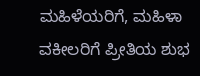ಮಹಿಳೆಯರಿಗೆ, ಮಹಿಳಾ ವಕೀಲರಿಗೆ ಪ್ರೀತಿಯ ಶುಭ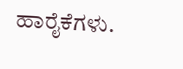ಹಾರೈಕೆಗಳು.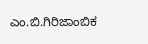ಎಂ.ಬಿ.ಗಿರಿಜಾಂಬಿಕ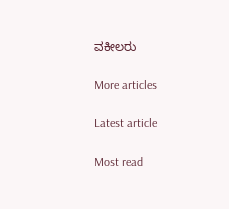ವಕೀಲರು

More articles

Latest article

Most read